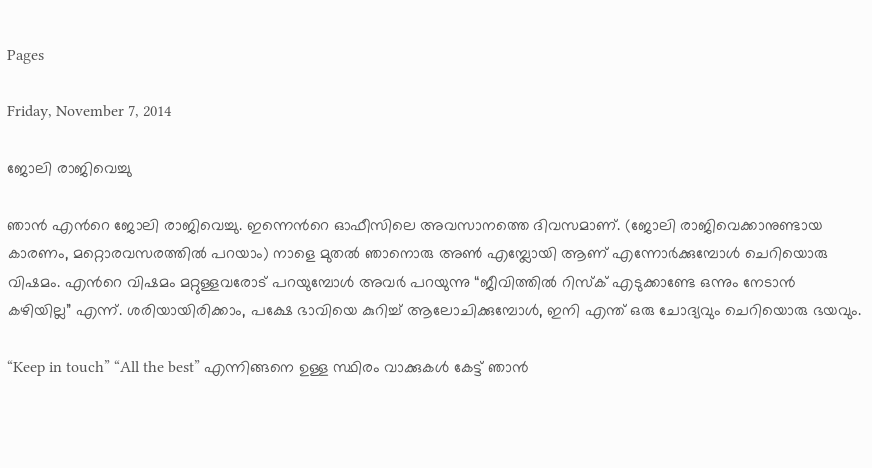Pages

Friday, November 7, 2014

ജോലി രാജിവെച്ചു

ഞാന്‍ എന്‍റെ ജോലി രാജിവെച്ചു. ഇന്നെന്‍റെ ഓഫീസിലെ അവസാനത്തെ ദിവസമാണ്. (ജോലി രാജിവെക്കാനുണ്ടായ കാരണം, മറ്റൊരവസരത്തില്‍ പറയാം) നാളെ മുതല്‍ ഞാനൊരു അണ്‍ എമ്പ്ലോയി ആണ് എന്നോര്‍ക്കുമ്പോള്‍ ചെറിയൊരു വിഷമം. എന്‍റെ വിഷമം മറ്റുള്ളവരോട് പറയുമ്പോള്‍ അവര്‍ പറയുന്നു “ജീവിത്തില്‍ റിസ്ക്‌ എടുക്കാണ്ടേ ഒന്നും നേടാന്‍ കഴിയില്ല” എന്ന്. ശരിയായിരിക്കാം, പക്ഷേ ഭാവിയെ കുറിച്ച് ആലോചിക്കുമ്പോള്‍, ഇനി എന്ത് ഒരു ചോദ്യവും ചെറിയൊരു ഭയവും.

“Keep in touch” “All the best” എന്നിങ്ങനെ ഉള്ള സ്ഥിരം വാക്കുകള്‍ കേട്ട് ഞാന്‍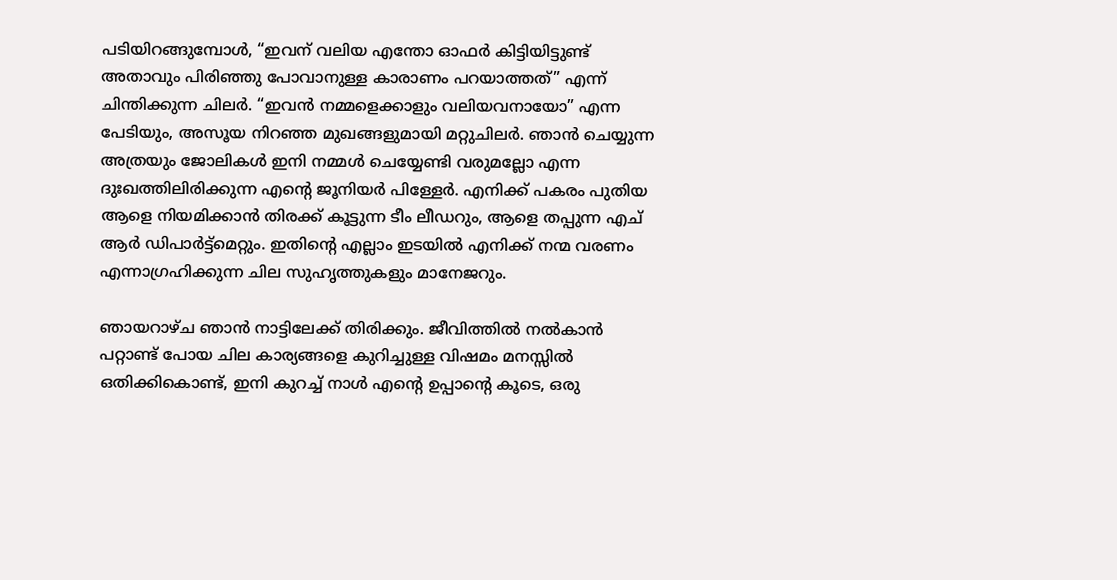പടിയിറങ്ങുമ്പോള്‍, “ഇവന് വലിയ എന്തോ ഓഫര്‍ കിട്ടിയിട്ടുണ്ട് അതാവും പിരിഞ്ഞു പോവാനുള്ള കാരാണം പറയാത്തത്” എന്ന് ചിന്തിക്കുന്ന ചിലര്‍. “ഇവന്‍ നമ്മളെക്കാളും വലിയവനായോ” എന്ന പേടിയും, അസൂയ നിറഞ്ഞ മുഖങ്ങളുമായി മറ്റുചിലര്‍. ഞാന്‍ ചെയ്യുന്ന അത്രയും ജോലികള്‍ ഇനി നമ്മള്‍ ചെയ്യേണ്ടി വരുമല്ലോ എന്ന ദുഃഖത്തിലിരിക്കുന്ന എന്‍റെ ജൂനിയര്‍ പിള്ളേര്‍. എനിക്ക് പകരം പുതിയ ആളെ നിയമിക്കാന്‍ തിരക്ക് കൂട്ടുന്ന ടീം ലീഡറും, ആളെ തപ്പുന്ന എച് ആര്‍ ഡിപാര്‍ട്ട്‌മെറ്റും. ഇതിന്‍റെ എല്ലാം ഇടയില്‍ എനിക്ക് നന്മ വരണം എന്നാഗ്രഹിക്കുന്ന ചില സുഹൃത്തുകളും മാനേജറും.

ഞായറാഴ്ച ഞാന്‍ നാട്ടിലേക്ക് തിരിക്കും. ജീവിത്തില്‍ നല്‍കാന്‍ പറ്റാണ്ട് പോയ ചില കാര്യങ്ങളെ കുറിച്ചുള്ള വിഷമം മനസ്സില്‍ ഒതിക്കികൊണ്ട്, ഇനി കുറച്ച് നാള്‍ എന്‍റെ ഉപ്പാന്‍റെ കൂടെ, ഒരു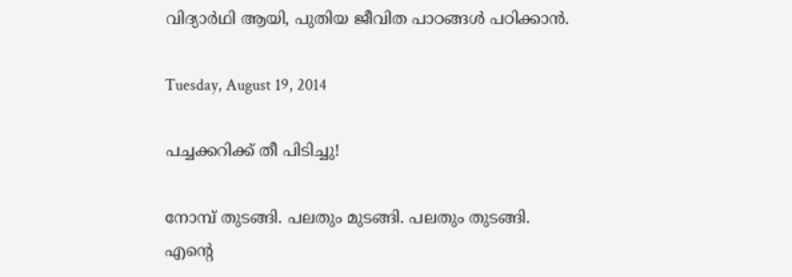വിദ്യാര്‍ഥി ആയി, പുതിയ ജീവിത പാഠങ്ങള്‍ പഠിക്കാന്‍.

Tuesday, August 19, 2014

പച്ചക്കറിക്ക് തീ പിടിച്ചു!

നോമ്പ് തുടങ്ങി. പലതും മുടങ്ങി. പലതും തുടങ്ങി.
എന്‍റെ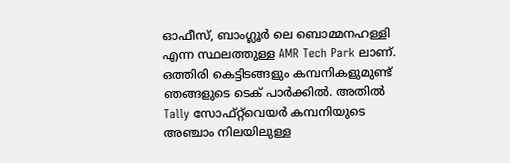ഓഫീസ്, ബാംഗ്ലൂര്‍ ലെ ബൊമ്മനഹള്ളി എന്ന സ്ഥലത്തുള്ള AMR Tech Park ലാണ്. ഒത്തിരി കെട്ടിടങ്ങളും കമ്പനികളുമുണ്ട് ഞങ്ങളുടെ ടെക് പാര്‍ക്കില്‍. അതില്‍ Tally സോഫ്റ്റ്‌വെയര്‍ കമ്പനിയുടെ അഞ്ചാം നിലയിലുള്ള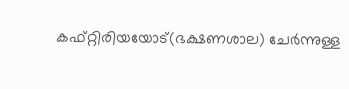കഫ്റ്റിരിയയോട്(ഭക്ഷണശാല) ചേര്‍ന്നുള്ള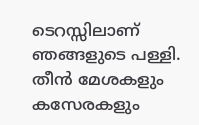ടെറസ്സിലാണ് ഞങ്ങളുടെ പള്ളി. തീന്‍ മേശകളും കസേരകളും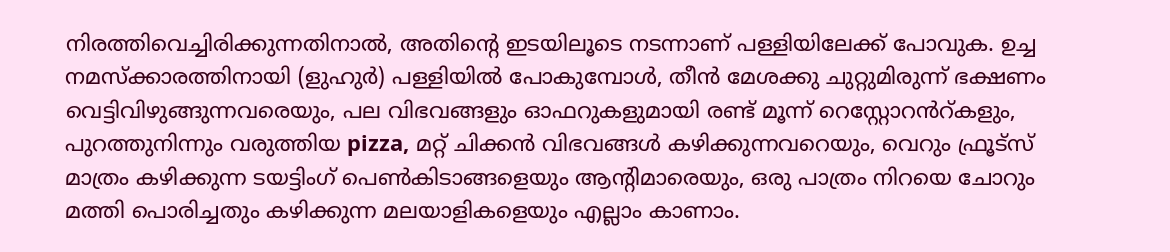നിരത്തിവെച്ചിരിക്കുന്നതിനാല്‍, അതിന്‍റെ ഇടയിലൂടെ നടന്നാണ് പള്ളിയിലേക്ക് പോവുക. ഉച്ച നമസ്ക്കാരത്തിനായി (ളുഹുര്‍) പള്ളിയില്‍ പോകുമ്പോള്‍, തീന്‍ മേശക്കു ചുറ്റുമിരുന്ന് ഭക്ഷണം വെട്ടിവിഴുങ്ങുന്നവരെയും, പല വിഭവങ്ങളും ഓഫറുകളുമായി രണ്ട് മൂന്ന്‍ റെസ്റ്റോറൻറ്‌കളും, പുറത്തുനിന്നും വരുത്തിയ pizza, മറ്റ് ചിക്കന്‍ വിഭവങ്ങള്‍ കഴിക്കുന്നവറെയും‍, വെറും ഫ്രൂട്സ് മാത്രം കഴിക്കുന്ന ടയട്ടിംഗ് പെണ്‍കിടാങ്ങളെയും ആന്റിമാരെയും, ഒരു പാത്രം നിറയെ ചോറും മത്തി പൊരിച്ചതും കഴിക്കുന്ന മലയാളികളെയും എല്ലാം കാണാം.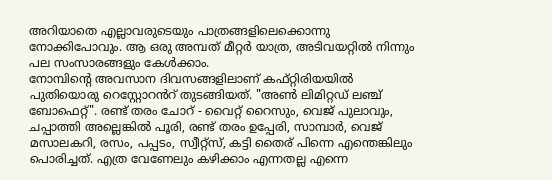അറിയാതെ എല്ലാവരുടെയും പാത്രങ്ങളിലെക്കൊന്നു നോക്കിപോവും. ആ ഒരു അമ്പത് മീറ്റര്‍ യാത്ര, അടിവയറ്റില്‍ നിന്നും പല സംസാരങ്ങളും കേള്‍ക്കാം.
നോമ്പിന്‍റെ അവസാന ദിവസങ്ങളിലാണ് കഫ്റ്റിരിയയില്‍ പുതിയൊരു റെസ്റ്റോറൻറ്‌ തുടങ്ങിയത്. "അണ്‍ ലിമിറ്റഡ് ലഞ്ച് ബോഫെറ്റ്". രണ്ട് തരം ചോറ് - വൈറ്റ് റൈസും, വെജ് പുലാവും, ചപ്പാത്തി അല്ലെങ്കില്‍ പൂരി, രണ്ട് തരം ഉപ്പേരി, സാമ്പാര്‍, വെജ് മസാലകറി, രസം, പപ്പടം, സ്വീറ്റ്സ്, കട്ടി തൈര് പിന്നെ എന്തെങ്കിലും പൊരിച്ചത്. എത്ര വേണേലും കഴിക്കാം എന്നതല്ല എന്നെ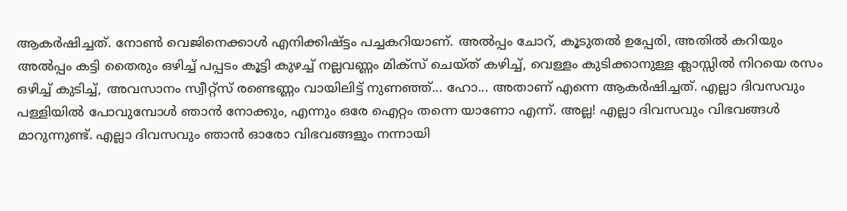ആകര്‍ഷിച്ചത്. നോണ്‍ വെജിനെക്കാള്‍ എനിക്കിഷ്ട്ടം പച്ചകറിയാണ്‌. അല്‍പ്പം ചോറ്, കൂടുതല്‍ ഉപ്പേരി, അതില്‍ കറിയും അല്‍പ്പം കട്ടി തൈരും ഒഴിച്ച് പപ്പടം കൂട്ടി കുഴച്ച് നല്ലവണ്ണം മിക്സ്‌ ചെയ്ത് കഴിച്ച്, വെള്ളം കുടിക്കാനുള്ള ക്ലാസ്സില്‍ നിറയെ രസം ഒഴിച്ച് കുടിച്ച്, അവസാനം സ്വീറ്റ്സ് രണ്ടെണ്ണം വായിലിട്ട് നുണഞ്ഞ്... ഹോ... അതാണ്‌ എന്നെ ആകര്‍ഷിച്ചത്. എല്ലാ ദിവസവും പള്ളിയില്‍ പോവുമ്പോള്‍ ഞാന്‍ നോക്കും, എന്നും ഒരേ ഐറ്റം തന്നെ യാണോ എന്ന്. അല്ല! എല്ലാ ദിവസവും വിഭവങ്ങള്‍ മാറുന്നുണ്ട്. എല്ലാ ദിവസവും ഞാന്‍ ഓരോ വിഭവങ്ങളും നന്നായി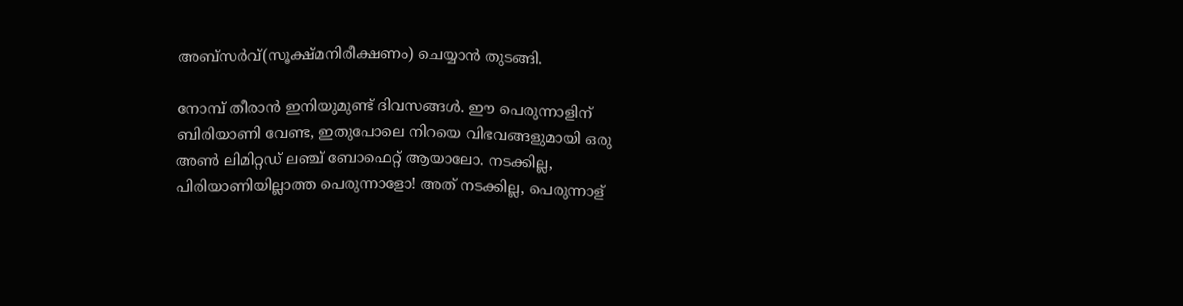അബ്സർവ്(സൂക്ഷ്‌മനിരീക്ഷണം) ചെയ്യാന്‍ തുടങ്ങി.

നോമ്പ് തീരാന്‍ ഇനിയുമുണ്ട് ദിവസങ്ങള്‍. ഈ പെരുന്നാളിന് ബിരിയാണി വേണ്ട, ഇതുപോലെ നിറയെ വിഭവങ്ങളുമായി ഒരു അണ്‍ ലിമിറ്റഡ് ലഞ്ച് ബോഫെറ്റ് ആയാലോ. നടക്കില്ല, പിരിയാണിയില്ലാത്ത പെരുന്നാളോ! അത് നടക്കില്ല, പെരുന്നാള്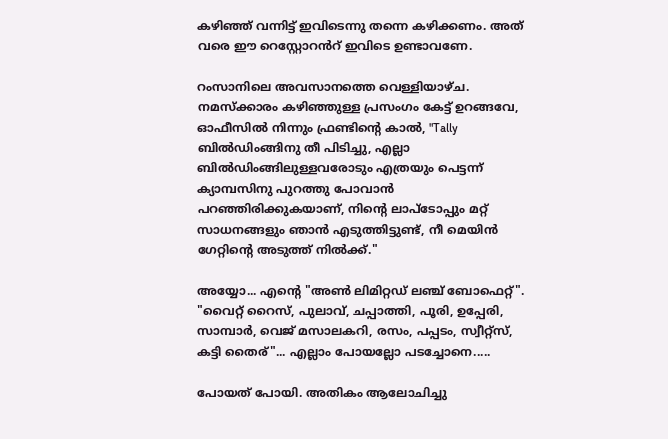കഴിഞ്ഞ് വന്നിട്ട് ഇവിടെന്നു തന്നെ കഴിക്കണം. അത് വരെ ഈ റെസ്റ്റോറൻറ്‌ ഇവിടെ ഉണ്ടാവണേ.

റംസാനിലെ അവസാനത്തെ വെള്ളിയാഴ്ച. നമസ്ക്കാരം കഴിഞ്ഞുള്ള പ്രസംഗം കേട്ട് ഉറങ്ങവേ, ഓഫീസില്‍ നിന്നും ഫ്രണ്ടിന്‍റെ കാല്‍, "Tally ബില്‍ഡിംങ്ങിനു തീ പിടിച്ചു, എല്ലാ ബില്‍ഡിംങ്ങിലുള്ളവരോടും എത്രയും പെട്ടന്ന് ക്യാമ്പസിനു പുറത്തു പോവാന്‍ പറഞ്ഞിരിക്കുകയാണ്, നിന്‍റെ ലാപ്ടോപ്പും മറ്റ് സാധനങ്ങളും ഞാന്‍ എടുത്തിട്ടുണ്ട്, നീ മെയിന്‍ ഗേറ്റിന്‍റെ അടുത്ത് നില്‍ക്ക്."

അയ്യോ... എന്‍റെ "അണ്‍ ലിമിറ്റഡ് ലഞ്ച് ബോഫെറ്റ്". "വൈറ്റ് റൈസ്, പുലാവ്, ചപ്പാത്തി, പൂരി, ഉപ്പേരി, സാമ്പാര്‍, വെജ് മസാലകറി, രസം, പപ്പടം, സ്വീറ്റ്സ്, കട്ടി തൈര്"... എല്ലാം പോയല്ലോ പടച്ചോനെ.....

പോയത് പോയി. അതികം ആലോചിച്ചു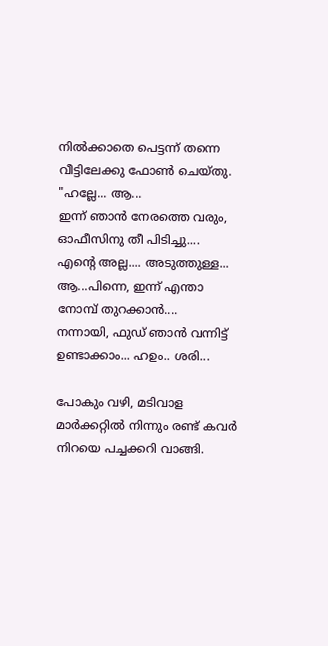നില്‍ക്കാതെ പെട്ടന്ന് തന്നെ വീട്ടിലേക്കു ഫോണ്‍ ചെയ്തു.
"ഹല്ലേ... ആ...
ഇന്ന് ഞാന്‍ നേരത്തെ വരും, ഓഫീസിനു തീ പിടിച്ചു....
എന്‍റെ അല്ല.... അടുത്തുള്ള...
ആ...പിന്നെ, ഇന്ന് എന്താ നോമ്പ് തുറക്കാന്‍‌....
നന്നായി, ഫുഡ്‌ ഞാന്‍ വന്നിട്ട് ഉണ്ടാക്കാം... ഹഉം.. ശരി...

പോകും വഴി, മടിവാള മാര്‍ക്കറ്റില്‍ നിന്നും രണ്ട് കവര്‍ നിറയെ പച്ചക്കറി വാങ്ങി.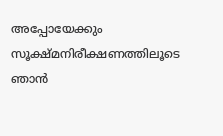അപ്പോയേക്കും സൂക്ഷ്‌മനിരീക്ഷണത്തിലൂടെ ഞാന്‍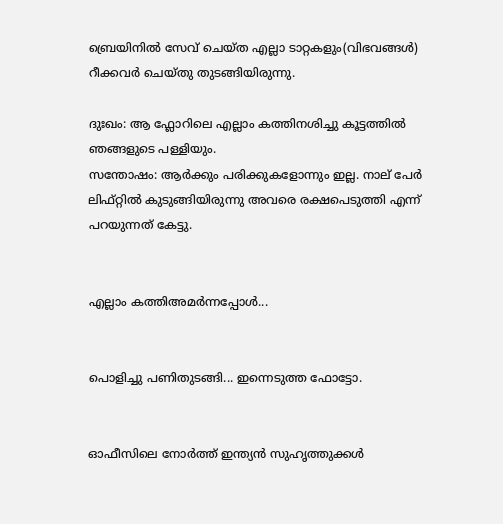ബ്രെയിനില്‍ സേവ് ചെയ്ത എല്ലാ ടാറ്റകളും(വിഭവങ്ങള്‍) റീക്കവര്‍ ചെയ്തു തുടങ്ങിയിരുന്നു.

ദുഃഖം: ആ ഫ്ലോറിലെ എല്ലാം കത്തിനശിച്ചു കൂട്ടത്തില്‍ ഞങ്ങളുടെ പള്ളിയും.
സന്തോഷം: ആര്‍ക്കും പരിക്കുകളോന്നും ഇല്ല. നാല് പേര്‍ ലിഫ്റ്റില്‍ കുടുങ്ങിയിരുന്നു അവരെ രക്ഷപെടുത്തി എന്ന് പറയുന്നത് കേട്ടു.


എല്ലാം കത്തിഅമര്‍ന്നപ്പോള്‍...


പൊളിച്ചു പണിതുടങ്ങി... ഇന്നെടുത്ത ഫോട്ടോ.


ഓഫീസിലെ നോര്‍ത്ത് ഇന്ത്യന്‍ സുഹൃത്തുക്കള്‍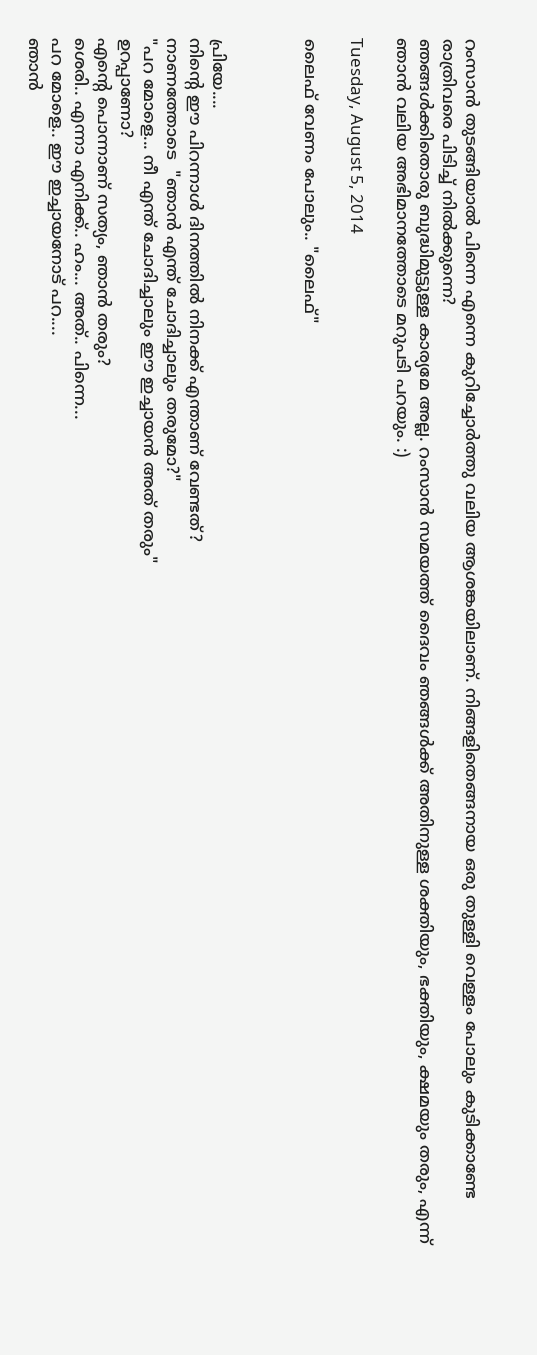റംസാന്‍ തുടങ്ങിയാല്‍ പിന്നെ എന്നെ കുറിച്ചോര്‍ത്തു വലിയ ആശങ്കയിലാണ്. നിങ്ങളിതെങ്ങനായ ഒരു തുള്ളി വെള്ളം പോലും കുടിക്കാണ്ടേ രാത്രിവരെ പിടിച്ച് നില്‍ക്കുന്നെ?
ഞങ്ങള്‍ക്കിതൊരു ബുദ്ധിമുട്ടുള്ള കാര്യമേ അല്ല. റംസാന്‍ സമയത്ത് ദൈവം ഞങ്ങള്‍ക്ക് അതിനുള്ള ശക്തിയും, ഭക്തിയും, ക്ഷമയും തരും, എന്ന് ഞാന്‍ വലിയ അഭിമാനത്തോടെ മറുപടി പറയും. :)

Tuesday, August 5, 2014

ലൈഫ് വേണം പോലും.. "ലൈഫ്"



പ്രിയേ....
നിന്റെ ഈ പിറന്നാൾ ദിനത്തിൽ നിനക്ക് എന്താണ് വേണ്ടത്?
നാണത്തോടെ  "ഞാൻ എന്ത് ചോദിച്ചാലും തരുമോ?"
"പറ മോളെ... നീ എന്ത് ചോദിച്ചാലും ഈ ഇച്ചായൻ അത് തരും"
ഉറപ്പാണോ?
എന്റെ പൊന്നാണ്‌ സത്യം, ഞാൻ തരും?
ശെരി.. എന്നാ എനിക്ക്.. ഹം... അത്.. പിന്നെ...
പറ മോളെ.. ഈ ഇച്ചായനോട് പറ....
ഞാൻ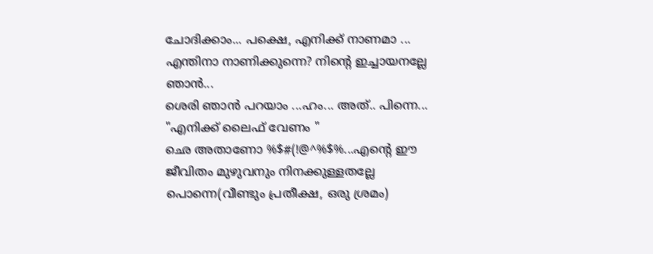ചോദിക്കാം... പക്ഷെ, എനിക്ക് നാണമാ ...
എന്തിനാ നാണിക്കുന്നെ? നിന്റെ ഇച്ചായനല്ലേ ഞാൻ...
ശെരി ഞാൻ പറയാം ...ഹം... അത്.. പിന്നെ... "എനിക്ക് ലൈഫ് വേണം "
ഛെ അതാണോ %$#(!@^%$%...എന്റെ ഈ ജീവിതം മുഴുവനും നിനക്കുള്ളതല്ലേ പൊന്നെ(വീണ്ടും പ്രതീക്ഷ, ഒരു ശ്രമം)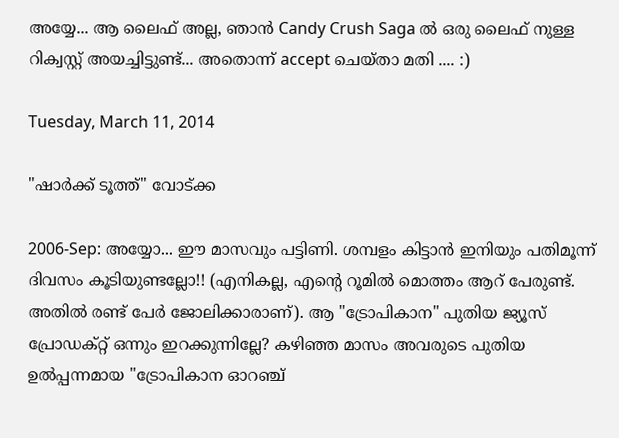അയ്യേ... ആ ലൈഫ് അല്ല, ഞാൻ Candy Crush Saga ൽ ഒരു ലൈഫ് നുള്ള റിക്വസ്റ്റ് അയച്ചിട്ടുണ്ട്... അതൊന്ന് accept ചെയ്താ മതി .... :)

Tuesday, March 11, 2014

"ഷാര്‍ക്ക്‌ ടൂത്ത്" വോട്ക്ക

2006-Sep: അയ്യോ... ഈ മാസവും പട്ടിണി. ശമ്പളം കിട്ടാന്‍ ഇനിയും പതിമൂന്ന് ദിവസം കൂടിയുണ്ടല്ലോ!! (എനികല്ല, എന്‍റെ റൂമില്‍ മൊത്തം ആറ് പേരുണ്ട്. അതില്‍ രണ്ട് പേര്‍ ജോലിക്കാരാണ്). ആ "ട്രോപികാന" പുതിയ ജ്യൂസ്‌ പ്രോഡക്റ്റ് ഒന്നും ഇറക്കുന്നില്ലേ? കഴിഞ്ഞ മാസം അവരുടെ പുതിയ ഉല്‍പ്പന്നമായ "ട്രോപികാന ഓറഞ്ച്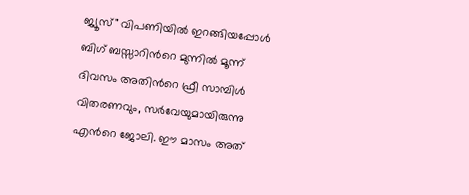ജ്യൂസ്‌" വിപണിയില്‍ ഇറങ്ങിയപ്പോള്‍ ബിഗ്‌ ബസ്സാറിന്‍റെ മുന്നില്‍ മൂന്ന് ദിവസം അതിന്‍റെ ഫ്രീ സാമ്പിള്‍ വിതരണവും, സര്‍വേയുമായിരുന്നു  എന്‍റെ ജോലി‍. ഈ മാസം അത്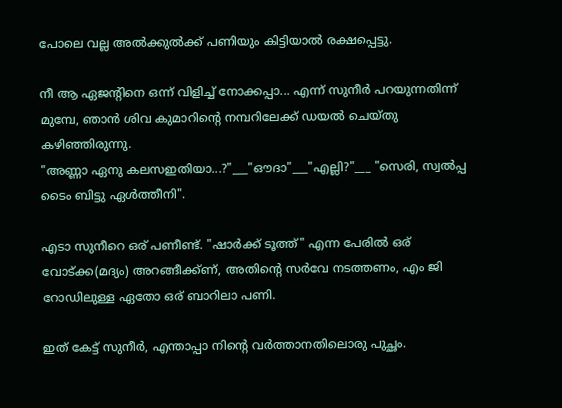പോലെ വല്ല അല്‍ക്കുല്‍ക്ക് പണിയും കിട്ടിയാല്‍ രക്ഷപ്പെട്ടു.

നീ ആ ഏജന്റിനെ ഒന്ന് വിളിച്ച് നോക്കപ്പാ... എന്ന് സുനീര്‍ പറയുന്നതിന്ന് മുമ്പേ, ഞാന്‍ ശിവ കുമാറിന്‍റെ നമ്പറിലേക്ക് ഡയല്‍ ചെയ്തു കഴിഞ്ഞിരുന്നു.
"അണ്ണാ ഏനു കലസഇതിയാ...?"___"ഔദാ"___"എല്ലി?"___ "സെരി, സ്വൽപ്പ ടൈം ബിട്ടു ഏള്‍ത്തീനി".

എടാ സുനീറെ ഒര് പണീണ്ട്. "ഷാര്‍ക്ക്‌ ടൂത്ത്" എന്ന പേരില്‍ ഒര് വോട്ക്ക(മദ്യം) അറങ്ങീക്ക്ണ്, അതിന്‍റെ സര്‍വേ നടത്തണം, എം ജി റോഡിലുള്ള ഏതോ ഒര് ബാറിലാ പണി.

ഇത് കേട്ട് സുനീര്‍, എന്താപ്പാ നിന്‍റെ വര്‍ത്താനതിലൊരു പുച്ഛം.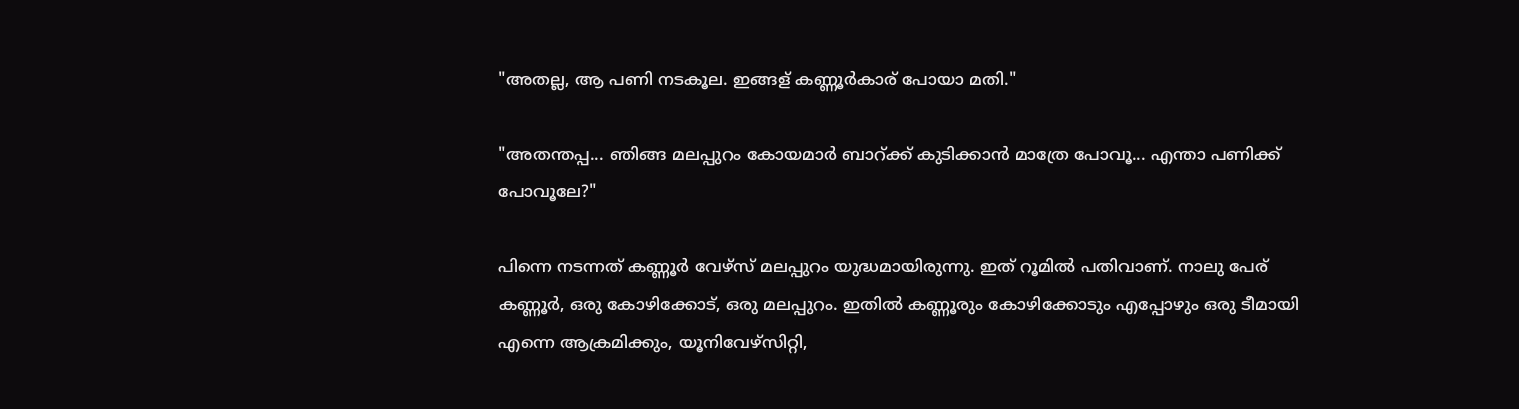"അതല്ല, ആ പണി നടകൂല. ഇങ്ങള് കണ്ണൂര്‍കാര് പോയാ മതി."

"അതന്തപ്പ... ഞിങ്ങ മലപ്പുറം കോയമാര്‍ ബാറ്ക്ക് കുടിക്കാന്‍ മാത്രേ പോവൂ... എന്താ പണിക്ക് പോവൂലേ?"

പിന്നെ നടന്നത് കണ്ണൂര്‍ വേഴ്സ് മലപ്പുറം യുദ്ധമായിരുന്നു. ഇത് റൂമില്‍ പതിവാണ്. നാലു പേര് കണ്ണൂര്‍, ഒരു കോഴിക്കോട്, ഒരു മലപ്പുറം. ഇതില്‍ കണ്ണൂരും കോഴിക്കോടും എപ്പോഴും ഒരു ടീമായി എന്നെ ആക്രമിക്കും, യൂനിവേഴ്സിറ്റി,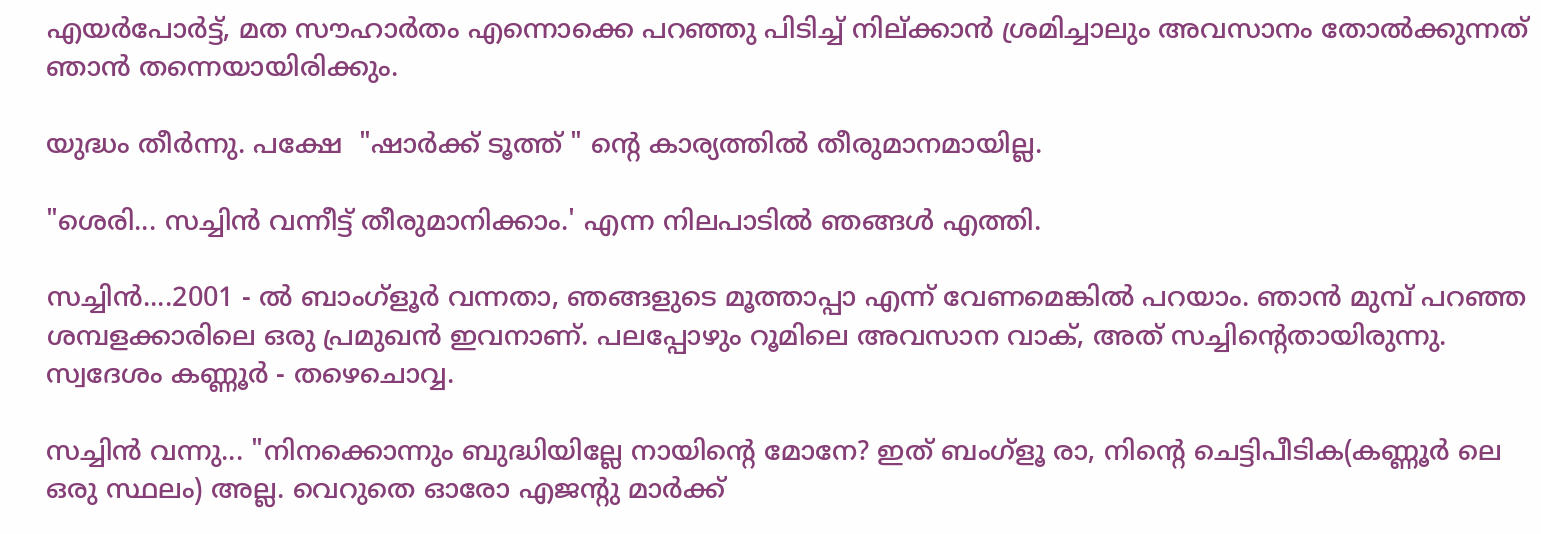എയര്‍പോര്‍ട്ട്, മത സൗഹാര്‍തം എന്നൊക്കെ പറഞ്ഞു പിടിച്ച് നില്ക്കാന്‍ ശ്രമിച്ചാലും അവസാനം തോല്‍ക്കുന്നത് ഞാന്‍ തന്നെയായിരിക്കും.

യുദ്ധം തീര്‍ന്നു. പക്ഷേ  "ഷാര്‍ക്ക്‌ ടൂത്ത് " ന്‍റെ കാര്യത്തില്‍ തീരുമാനമായില്ല.

"ശെരി... സച്ചിന്‍ വന്നീട്ട് തീരുമാനിക്കാം.' എന്ന നിലപാടില്‍ ഞങ്ങള്‍ എത്തി.

സച്ചിന്‍....2001 - ല്‍ ബാംഗ്ളൂര്‍ വന്നതാ, ഞങ്ങളുടെ മൂത്താപ്പാ എന്ന് വേണമെങ്കില്‍ പറയാം. ഞാന്‍ മുമ്പ് പറഞ്ഞ ശമ്പളക്കാരിലെ ഒരു പ്രമുഖന്‍ ഇവനാണ്. പലപ്പോഴും റൂമിലെ അവസാന വാക്, അത് സച്ചിന്‍റെതായിരുന്നു. സ്വദേശം കണ്ണൂര്‍ - തഴെചൊവ്വ.

സച്ചിന്‍ വന്നു... "നിനക്കൊന്നും ബുദ്ധിയില്ലേ നായിന്‍റെ മോനേ? ഇത് ബംഗ്ളൂ രാ, നിന്‍റെ ചെട്ടിപീടിക(കണ്ണൂര്‍ ലെ ഒരു സ്ഥലം) അല്ല. വെറുതെ ഓരോ എജന്റു മാര്‍ക്ക്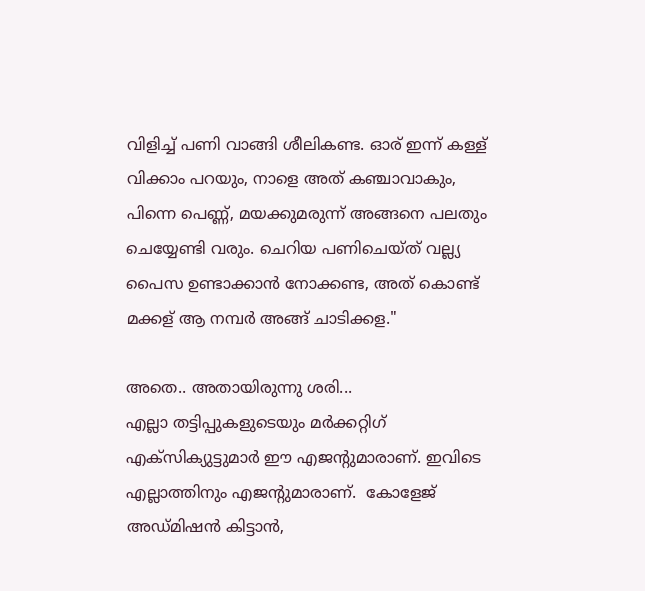വിളിച്ച് പണി വാങ്ങി ശീലികണ്ട. ഓര് ഇന്ന് കള്ള് വിക്കാം പറയും, നാളെ അത് കഞ്ചാവാകും, പിന്നെ പെണ്ണ്, മയക്കുമരുന്ന് അങ്ങനെ പലതും ചെയ്യേണ്ടി വരും. ചെറിയ പണിചെയ്ത് വല്ല്യ പൈസ ഉണ്ടാക്കാന്‍ നോക്കണ്ട, അത് കൊണ്ട് മക്കള് ആ നമ്പര്‍ അങ്ങ് ചാടിക്കള."

അതെ.. അതായിരുന്നു ശരി...
എല്ലാ തട്ടിപ്പുകളുടെയും മര്‍ക്കറ്റിഗ് എക്സിക്യുട്ടുമാര്‍ ഈ എജന്റുമാരാണ്. ഇവിടെ എല്ലാത്തിനും എജന്റുമാരാണ്.  കോളേജ് അഡ്മിഷന്‍ കിട്ടാന്‍,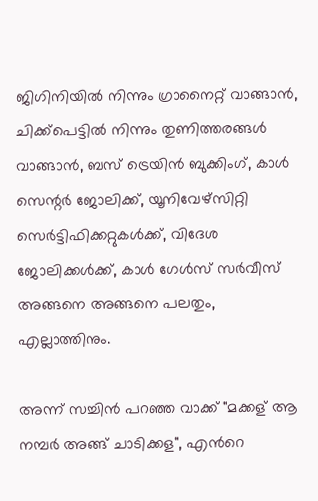ജിഗിനിയില്‍ നിന്നും ഗ്രാനൈറ്റ് വാങ്ങാന്‍, ചിക്ക്പെട്ടില്‍ നിന്നും തുണിത്തരങ്ങള്‍ വാങ്ങാന്‍, ബസ്‌ ട്രെയിന്‍ ബുക്കിംഗ്, കാള്‍ സെന്റർ ജോലിക്ക്, യൂനിവേഴ്സിറ്റി സെര്‍ട്ടിഫിക്കറ്റുകള്‍ക്ക്, വിദേശ ജോലിക്കള്‍ക്ക്, കാള്‍ ഗേള്‍സ് സര്‍വീസ് അങ്ങനെ അങ്ങനെ പലതും, എല്ലാത്തിനും.

അന്ന് സച്ചിന്‍ പറഞ്ഞ വാക്ക് "മക്കള് ആ നമ്പര്‍ അങ്ങ് ചാടിക്കള", എന്‍റെ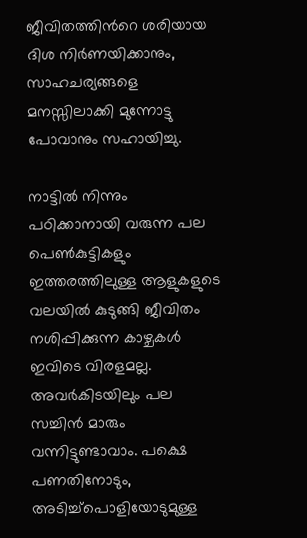ജീവിതത്തിന്‍റെ ശരിയായ ദിശ നിര്‍ണയിക്കാനും, സാഹചര്യങ്ങളെ മനസ്സിലാക്കി മുന്നോട്ടു പോവാനും സഹായിച്ചു.

നാട്ടില്‍ നിന്നും പഠിക്കാനായി വരുന്ന പല പെണ്‍കുട്ടികളും ഇത്തരത്തിലുള്ള ആളുകളുടെ വലയില്‍ കുടുങ്ങി ജീവിതം നശിപ്പിക്കുന്ന കാഴ്ചകള്‍ ഇവിടെ വിരളമല്ല. അവര്‍കിടയിലും പല സച്ചിന്‍ മാരും വന്നിട്ടുണ്ടാവാം. പക്ഷെ പണതിനോടും, അടിച്ച്പൊളിയോടുമുള്ള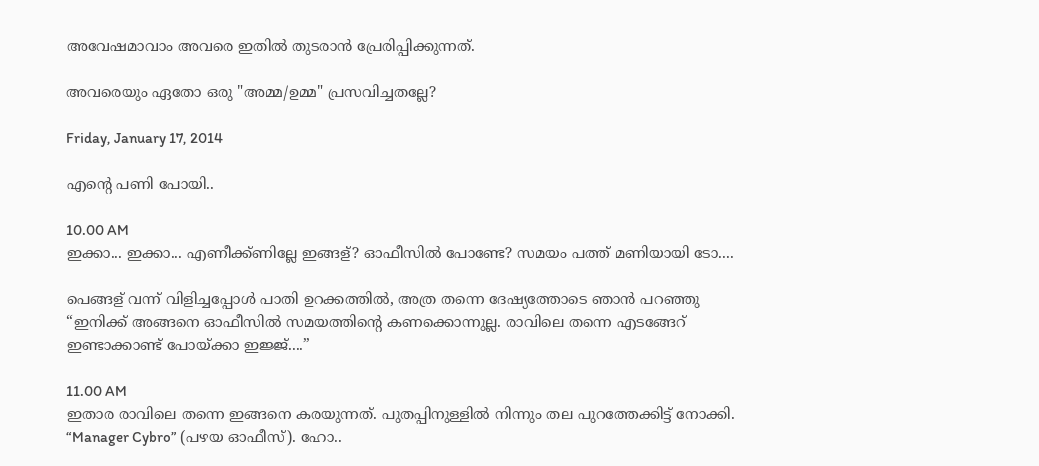അവേഷമാവാം അവരെ ഇതില്‍ തുടരാന്‍ പ്രേരിപ്പിക്കുന്നത്.

അവരെയും ഏതോ ഒരു "അമ്മ/ഉമ്മ" പ്രസവിച്ചതല്ലേ?

Friday, January 17, 2014

എന്‍റെ പണി പോയി..

10.00 AM
ഇക്കാ... ഇക്കാ... എണീക്ക്ണില്ലേ ഇങ്ങള്? ഓഫീസില്‍ പോണ്ടേ? സമയം പത്ത് മണിയായി ടോ....

പെങ്ങള് വന്ന്‍ വിളിച്ചപ്പോള്‍ പാതി ഉറക്കത്തില്‍, അത്ര തന്നെ ദേഷ്യത്തോടെ ഞാന്‍ പറഞ്ഞു “ഇനിക്ക് അങ്ങനെ ഓഫീസില്‍ സമയത്തിന്‍റെ കണക്കൊന്നുല്ല. രാവിലെ തന്നെ എടങ്ങേറ് ഇണ്ടാക്കാണ്ട് പോയ്ക്കാ ഇജ്ജ്....”

11.00 AM
ഇതാര രാവിലെ തന്നെ ഇങ്ങനെ കരയുന്നത്. പുതപ്പിനുള്ളില്‍ നിന്നും തല പുറത്തേക്കിട്ട് നോക്കി. “Manager Cybro” (പഴയ ഓഫീസ്). ഹോ..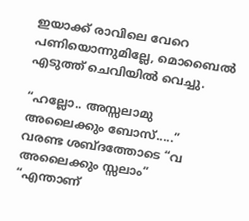ഇയാക്ക്‌ രാവിലെ വേറെ പണിയൊന്നുമില്ലേ, മൊബൈല്‍ എടുത്ത് ചെവിയില്‍ വെച്ചു.

“ഹല്ലോ.. അസ്സലാമു അലൈക്കും ബോസ്‌.....”
വരണ്ട ശബ്ദത്തോടെ “വ അലൈക്കും സ്സലാം”
“എന്താണ്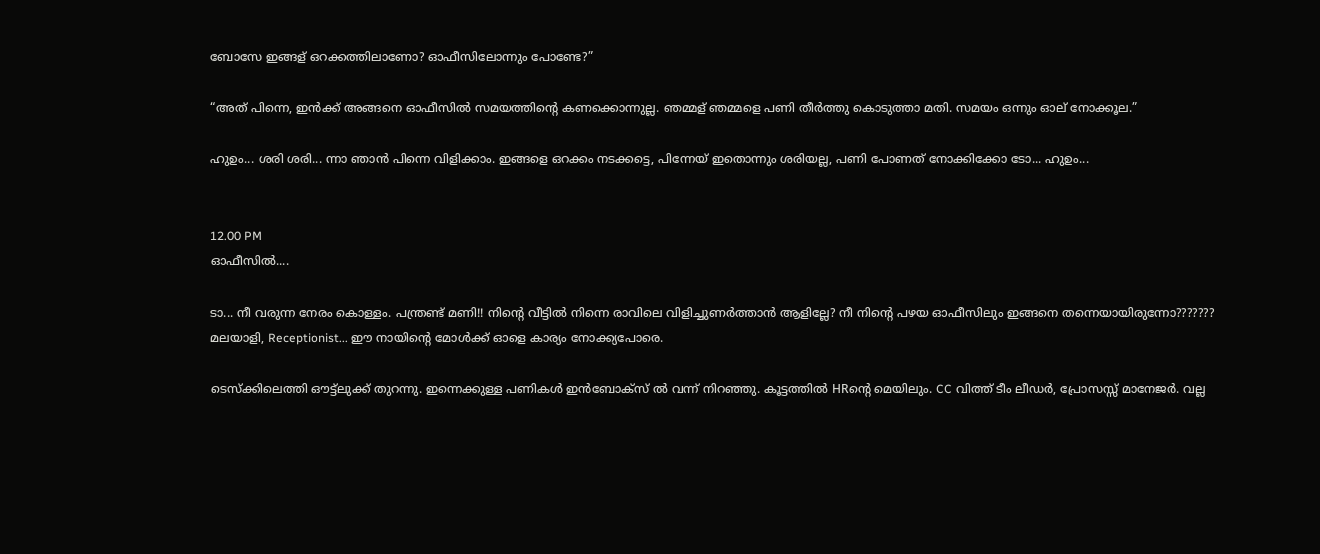ബോസേ ഇങ്ങള് ഒറക്കത്തിലാണോ? ഓഫീസിലോന്നും പോണ്ടേ?”

“അത് പിന്നെ, ഇന്‍ക്ക്‌ അങ്ങനെ ഓഫീസില്‍ സമയത്തിന്‍റെ കണക്കൊന്നുല്ല. ഞമ്മള് ഞമ്മളെ പണി തീര്‍ത്തു കൊടുത്താ മതി. സമയം ഒന്നും ഓല് നോക്കൂല.”

ഹുഉം... ശരി ശരി... ന്നാ ഞാന്‍ പിന്നെ വിളിക്കാം. ഇങ്ങളെ ഒറക്കം നടക്കട്ടെ, പിന്നേയ് ഇതൊന്നും ശരിയല്ല, പണി പോണത്‌ നോക്കിക്കോ ടോ... ഹുഉം...


12.00 PM
ഓഫീസില്‍....

ടാ... നീ വരുന്ന നേരം കൊള്ളം. പന്ത്രണ്ട് മണി!! നിന്‍റെ വീട്ടില്‍ നിന്നെ രാവിലെ വിളിച്ചുണര്‍ത്താന്‍ ആളില്ലേ? നീ നിന്‍റെ പഴയ ഓഫീസിലും ഇങ്ങനെ തന്നെയായിരുന്നോ???????
മലയാളി, Receptionist... ഈ നായിന്‍റെ മോള്‍ക്ക്‌ ഓളെ കാര്യം നോക്ക്യപോരെ.

ടെസ്ക്കിലെത്തി ഔട്ട്‌ലുക്ക്‌ തുറന്നു. ഇന്നെക്കുള്ള പണികള്‍ ഇന്‍ബോക്സ്‌ ല്‍ വന്ന് നിറഞ്ഞു. കൂട്ടത്തില്‍ HRന്‍റെ മെയിലും. CC വിത്ത്‌ ടീം ലീഡര്‍, പ്രോസസ്സ് മാനേജര്‍. വല്ല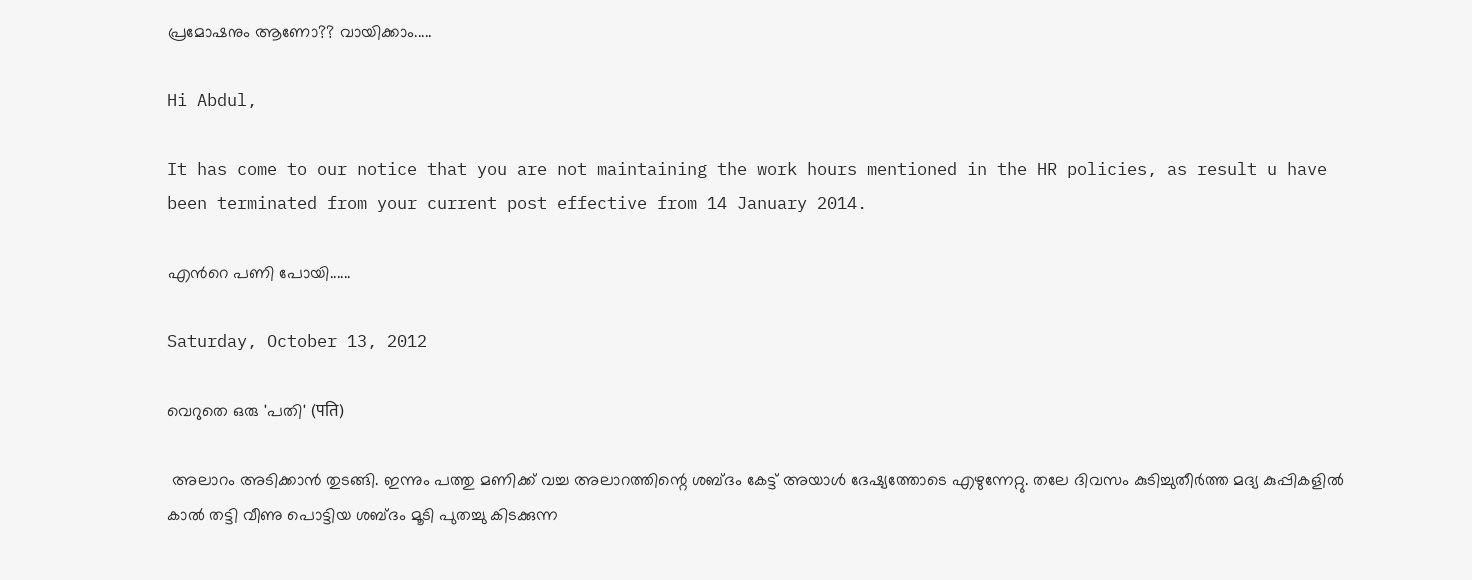പ്രമോഷനും ആണോ?? വായിക്കാം.....

Hi Abdul,

It has come to our notice that you are not maintaining the work hours mentioned in the HR policies, as result u have been terminated from your current post effective from 14 January 2014.

എന്‍റെ പണി പോയി......

Saturday, October 13, 2012

വെറുതെ ഒരു 'പതി' (पति)

 അലാറം അടിക്കാന്‍ തുടങ്ങി. ഇന്നും പത്തു മണിക്ക് വച്ച അലാറത്തിന്റെ ശബ്ദം കേട്ട് അയാള്‍ ദേഷ്യത്തോടെ എഴുന്നേറ്റു. തലേ ദിവസം കുടിച്ചുതീര്‍ത്ത മദ്യ കുപ്പികളില്‍ കാല്‍ തട്ടി വീണു പൊട്ടിയ ശബ്ദം മൂടി പുതച്ചു കിടക്കുന്ന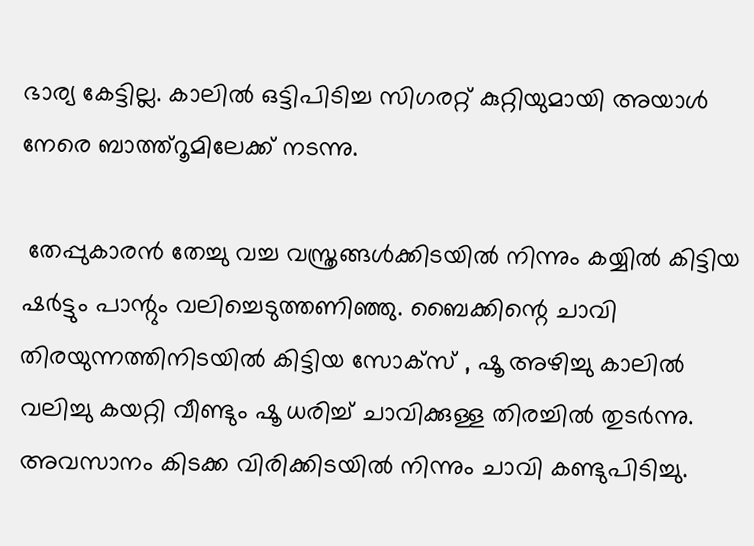ഭാര്യ കേട്ടില്ല. കാലില്‍ ഒട്ടിപിടിച്ച സിഗരറ്റ് കുറ്റിയുമായി അയാള്‍ നേരെ ബാത്ത്റൂമിലേക്ക്‌ നടന്നു.

 തേപ്പുകാരന്‍ തേച്ചു വച്ച വസ്ത്രങ്ങള്‍ക്കിടയില്‍ നിന്നും കയ്യില്‍ കിട്ടിയ ഷര്‍ട്ടും പാന്റും വലിച്ചെടുത്തണിഞ്ഞു. ബൈക്കിന്റെ ചാവി തിരയുന്നത്തിനിടയില്‍ കിട്ടിയ സോക്സ് , ഷൂ അഴിച്ചു കാലില്‍ വലിച്ചു കയറ്റി വീണ്ടും ഷൂ ധരിച്ച് ചാവിക്കുള്ള തിരച്ചില്‍ തുടര്‍ന്നു. അവസാനം കിടക്ക വിരിക്കിടയില്‍ നിന്നും ചാവി കണ്ടുപിടിച്ചു.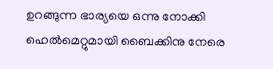ഉറങ്ങുന്ന ഭാര്യയെ ഒന്നു നോക്കി ഹെല്‍മെറ്റുമായി ബൈക്കിനു നേരെ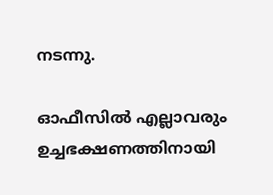നടന്നു.

ഓഫീസില്‍ എല്ലാവരും ഉച്ചഭക്ഷണത്തിനായി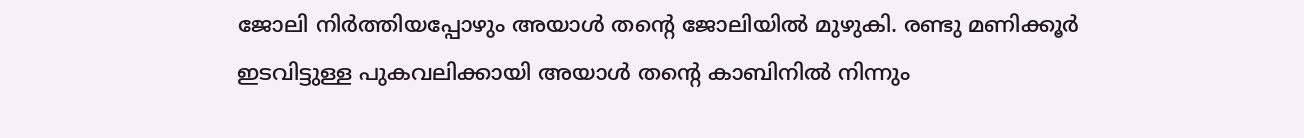ജോലി നിര്‍ത്തിയപ്പോഴും അയാള്‍ തന്റെ ജോലിയില്‍ മുഴുകി. രണ്ടു മണിക്കൂര്‍ ഇടവിട്ടുള്ള പുകവലിക്കായി അയാള്‍ തന്റെ കാബിനില്‍ നിന്നും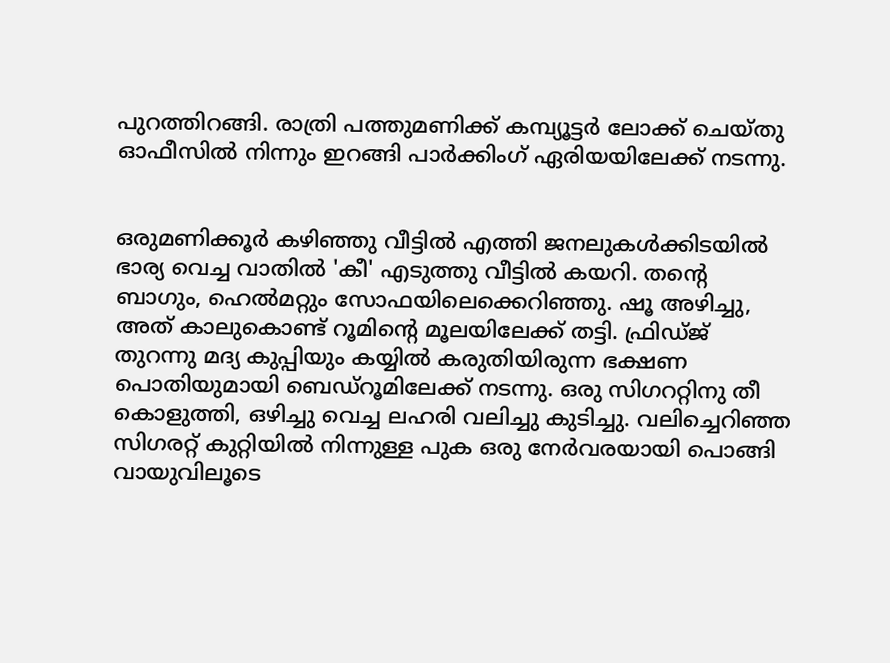പുറത്തിറങ്ങി. രാത്രി പത്തുമണിക്ക് കമ്പ്യൂട്ടര്‍ ലോക്ക് ചെയ്തു ഓഫീസില്‍ നിന്നും ഇറങ്ങി പാര്‍ക്കിംഗ് ഏരിയയിലേക്ക് നടന്നു.


ഒരുമണിക്കൂര്‍ കഴിഞ്ഞു വീട്ടില്‍ എത്തി ജനലുകള്‍ക്കിടയില്‍ ഭാര്യ വെച്ച വാതില്‍ 'കീ' എടുത്തു വീട്ടില്‍ കയറി. തന്റെ ബാഗും, ഹെല്‍മറ്റും സോഫയിലെക്കെറിഞ്ഞു. ഷൂ അഴിച്ചു, അത് കാലുകൊണ്ട്‌ റൂമിന്റെ മൂലയിലേക്ക് തട്ടി. ഫ്രിഡ്ജ്‌ തുറന്നു മദ്യ കുപ്പിയും കയ്യില്‍ കരുതിയിരുന്ന ഭക്ഷണ  പൊതിയുമായി ബെഡ്റൂമിലേക്ക്‌ നടന്നു. ഒരു സിഗററ്റിനു തീ കൊളുത്തി, ഒഴിച്ചു വെച്ച ലഹരി വലിച്ചു കുടിച്ചു. വലിച്ചെറിഞ്ഞ സിഗരറ്റ് കുറ്റിയില്‍ നിന്നുള്ള പുക ഒരു നേര്‍വരയായി പൊങ്ങി വായുവിലൂടെ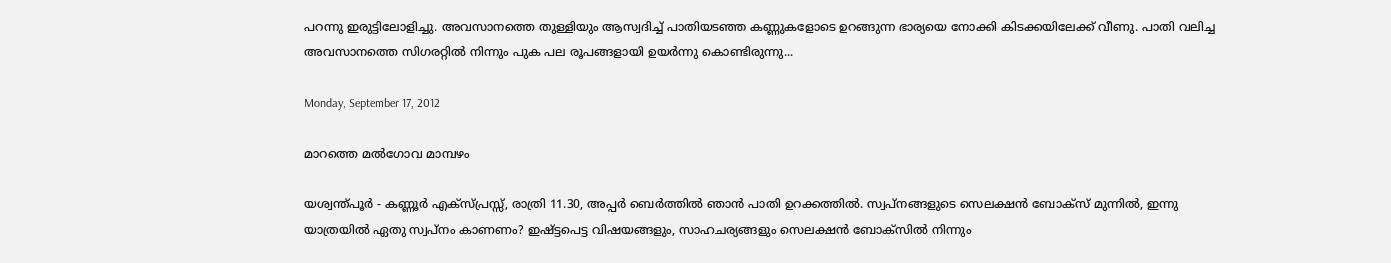പറന്നു ഇരുട്ടിലോളിച്ചു. അവസാനത്തെ തുള്ളിയും ആസ്വദിച്ച് പാതിയടഞ്ഞ കണ്ണുകളോടെ ഉറങ്ങുന്ന ഭാര്യയെ നോക്കി കിടക്കയിലേക്ക് വീണു. പാതി വലിച്ച അവസാനത്തെ സിഗരറ്റില്‍ നിന്നും പുക പല രൂപങ്ങളായി ഉയര്‍ന്നു കൊണ്ടിരുന്നു...

Monday, September 17, 2012

മാറത്തെ മല്‍ഗോവ മാമ്പഴം

യശ്വന്ത്പൂര്‍ - കണ്ണൂര്‍ എക്സ്പ്രസ്സ്‌, രാത്രി 11.30, അപ്പര്‍ ബെര്‍ത്തില്‍ ഞാന്‍ പാതി ഉറക്കത്തില്‍. സ്വപ്നങ്ങളുടെ സെലക്ഷന്‍ ബോക്സ്‌ മുന്നില്‍, ഇന്നു യാത്രയില്‍ ഏതു സ്വപ്നം കാണണം? ഇഷ്ട്ടപെട്ട വിഷയങ്ങളും, സാഹചര്യങ്ങളും സെലക്ഷന്‍ ബോക്സില്‍ നിന്നും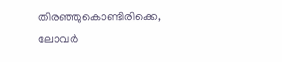തിരഞ്ഞുകൊണ്ടിരിക്കെ, ലോവര്‍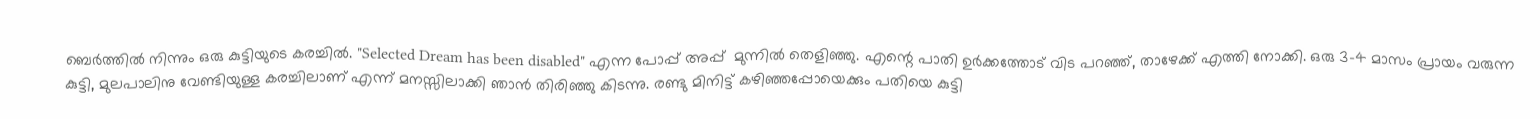ബെര്‍ത്തില്‍ നിന്നും ഒരു കുട്ടിയുടെ കരച്ചില്‍. "Selected Dream has been disabled" എന്ന പോപ്പ് അപ്പ്‌  മുന്നില്‍ തെളിഞ്ഞു. എന്റെ പാതി ഉര്‍ക്കത്തോട്‌ വിട പറഞ്ഞ്, താഴേക്ക് എത്തി നോക്കി. ഒരു 3-4 മാസം പ്രായം വരുന്ന കുട്ടി, മുലപാലിനു വേണ്ടിയുള്ള കരച്ചിലാണ് എന്ന് മനസ്സിലാക്കി ഞാന്‍ തിരിഞ്ഞു കിടന്നു. രണ്ടു മിനിട്ട് കഴിഞ്ഞപ്പോയെക്കും പതിയെ കുട്ടി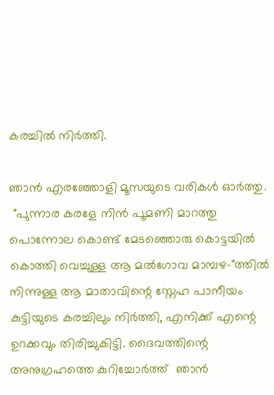കരച്ചില്‍ നിര്‍ത്തി.

ഞാന്‍ എരഞ്ഞോളി മൂസയുടെ വരികള്‍ ഓര്‍ത്തു.
 "പുന്നാര കരളേ നിന്‍ പൂമണി മാറത്തു
പൊന്നോല കൊണ്ട് മേടഞ്ഞൊരു കൊട്ടയില്‍
കൊത്തി വെച്ചുള്ള ആ മല്‍ഗോവ മാമ്പഴ-"ത്തില്‍ നിന്നുള്ള ആ മാതാവിന്റെ സ്നേഹ പാനീയം കുട്ടിയുടെ കരച്ചിലും നിര്‍ത്തി, എനിക്ക് എന്റെ ഉറക്കവും തിരിച്ചുകിട്ടി. ദൈവത്തിന്റെ അനുഗ്രഹത്തെ കുറിച്ചോര്‍ത്ത്  ഞാന്‍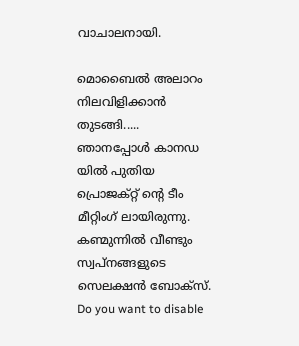വാചാലനായി.

മൊബൈല്‍ അലാറം നിലവിളിക്കാന്‍ തുടങ്ങി.....
ഞാനപ്പോള്‍ കാനഡ യില്‍ പുതിയ പ്രൊജക്റ്റ്‌ ന്റെ ടീം മീറ്റിംഗ് ലായിരുന്നു. കണ്മുന്നില്‍ വീണ്ടും സ്വപ്നങ്ങളുടെ സെലക്ഷന്‍ ബോക്സ്‌. Do you want to disable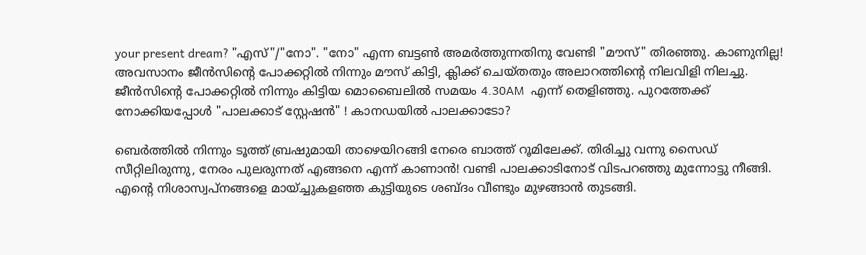your present dream? "എസ്"/"നോ". "നോ" എന്ന ബട്ടണ്‍ അമര്‍ത്തുന്നതിനു വേണ്ടി "മൗസ്" തിരഞ്ഞു. കാണുനില്ല! അവസാനം ജീന്‍സിന്റെ പോക്കറ്റില്‍ നിന്നും മൗസ് കിട്ടി, ക്ലിക്ക് ചെയ്തതും അലാറത്തിന്റെ നിലവിളി നിലച്ചു. ജീന്‍സിന്റെ പോക്കറ്റില്‍ നിന്നും കിട്ടിയ മൊബൈലില്‍ സമയം 4.30AM  എന്ന് തെളിഞ്ഞു. പുറത്തേക്ക് നോക്കിയപ്പോള്‍ "പാലക്കാട് സ്റ്റേഷന്‍" ! കാനഡയില്‍ പാലക്കാടോ?

ബെര്‍ത്തില്‍ നിന്നും ടൂത്ത് ബ്രഷുമായി താഴെയിറങ്ങി നേരെ ബാത്ത് റൂമിലേക്ക്‌. തിരിച്ചു വന്നു സൈഡ് സീറ്റിലിരുന്നു, നേരം പുലരുന്നത് എങ്ങനെ എന്ന് കാണാന്‍! വണ്ടി പാലക്കാടിനോട് വിടപറഞ്ഞു മുന്നോട്ടു നീങ്ങി.
എന്റെ നിശാസ്വപ്നങ്ങളെ മായ്ച്ചുകളഞ്ഞ കുട്ടിയുടെ ശബ്ദം വീണ്ടും മുഴങ്ങാന്‍ തുടങ്ങി.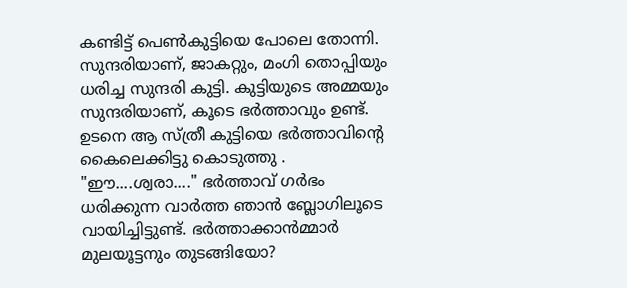കണ്ടിട്ട് പെണ്‍കുട്ടിയെ പോലെ തോന്നി. സുന്ദരിയാണ്, ജാകറ്റും, മംഗി തൊപ്പിയും ധരിച്ച സുന്ദരി കുട്ടി. കുട്ടിയുടെ അമ്മയും സുന്ദരിയാണ്, കൂടെ ഭര്‍ത്താവും ഉണ്ട്. ഉടനെ ആ സ്ത്രീ കുട്ടിയെ ഭര്‍ത്താവിന്റെ കൈലെക്കിട്ടു കൊടുത്തു . "ഈ....ശ്വരാ...." ഭര്‍ത്താവ് ഗര്‍ഭം ധരിക്കുന്ന വാര്‍ത്ത ഞാന്‍ ബ്ലോഗിലൂടെ വായിച്ചിട്ടുണ്ട്. ഭര്‍ത്താക്കാന്‍മ്മാര്‍ മുലയൂട്ടനും തുടങ്ങിയോ?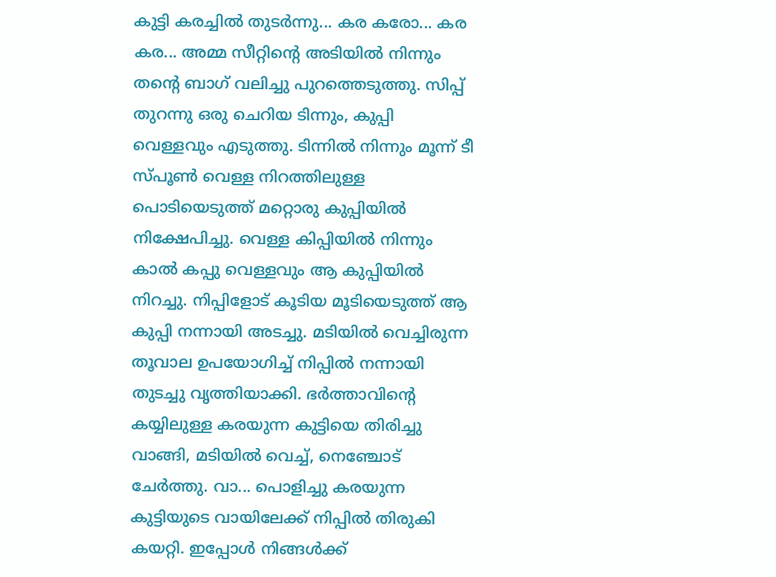കുട്ടി കരച്ചില്‍ തുടര്‍ന്നു... കര കരോ... കര കര... അമ്മ സീറ്റിന്റെ അടിയില്‍ നിന്നും തന്റെ ബാഗ് വലിച്ചു പുറത്തെടുത്തു. സിപ്പ് തുറന്നു ഒരു ചെറിയ ടിന്നും, കുപ്പി വെള്ളവും എടുത്തു. ടിന്നില്‍ നിന്നും മൂന്ന് ടീ സ്പൂണ്‍ വെള്ള നിറത്തിലുള്ള പൊടിയെടുത്ത് മറ്റൊരു കുപ്പിയില്‍ നിക്ഷേപിച്ചു. വെള്ള കിപ്പിയില്‍ നിന്നും കാല്‍ കപ്പു വെള്ളവും ആ കുപ്പിയില്‍ നിറച്ചു. നിപ്പിളോട് കൂടിയ മൂടിയെടുത്ത് ആ കുപ്പി നന്നായി അടച്ചു. മടിയില്‍ വെച്ചിരുന്ന തൂവാല ഉപയോഗിച്ച് നിപ്പില്‍ നന്നായി തുടച്ചു വൃത്തിയാക്കി. ഭര്‍ത്താവിന്റെ കയ്യിലുള്ള കരയുന്ന കുട്ടിയെ തിരിച്ചു വാങ്ങി, മടിയില്‍ വെച്ച്, നെഞ്ചോട്‌ ചേര്‍ത്തു. വാ... പൊളിച്ചു കരയുന്ന കുട്ടിയുടെ വായിലേക്ക് നിപ്പില്‍ തിരുകി കയറ്റി. ഇപ്പോള്‍ നിങ്ങള്‍ക്ക്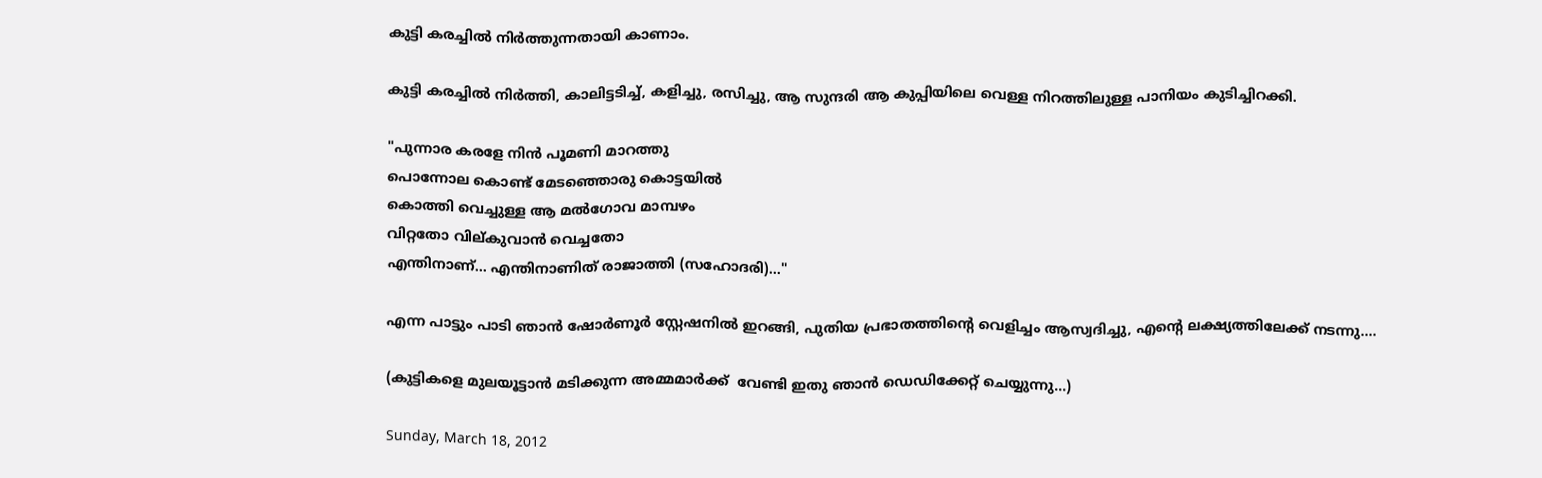കുട്ടി കരച്ചില്‍ നിര്‍ത്തുന്നതായി കാണാം.

കുട്ടി കരച്ചില്‍ നിര്‍ത്തി, കാലിട്ടടിച്ച്‌, കളിച്ചു, രസിച്ചു, ആ സുന്ദരി ആ കുപ്പിയിലെ വെള്ള നിറത്തിലുള്ള പാനിയം കുടിച്ചിറക്കി.

"പുന്നാര കരളേ നിന്‍ പൂമണി മാറത്തു
പൊന്നോല കൊണ്ട് മേടഞ്ഞൊരു കൊട്ടയില്‍
കൊത്തി വെച്ചുള്ള ആ മല്‍ഗോവ മാമ്പഴം
വിറ്റതോ വില്കുവാന്‍ വെച്ചതോ
എന്തിനാണ്... എന്തിനാണിത് രാജാത്തി (സഹോദരി)..."

എന്ന പാട്ടും പാടി ഞാന്‍ ഷോര്‍ണൂര്‍ സ്റ്റേഷനില്‍ ഇറങ്ങി, പുതിയ പ്രഭാതത്തിന്റെ വെളിച്ചം ആസ്വദിച്ചു, എന്റെ ലക്ഷ്യത്തിലേക്ക് നടന്നു....

(കുട്ടികളെ മുലയൂട്ടാന്‍ മടിക്കുന്ന അമ്മമാര്‍ക്ക്  വേണ്ടി ഇതു ഞാന്‍ ഡെഡിക്കേറ്റ് ചെയ്യുന്നു...)

Sunday, March 18, 2012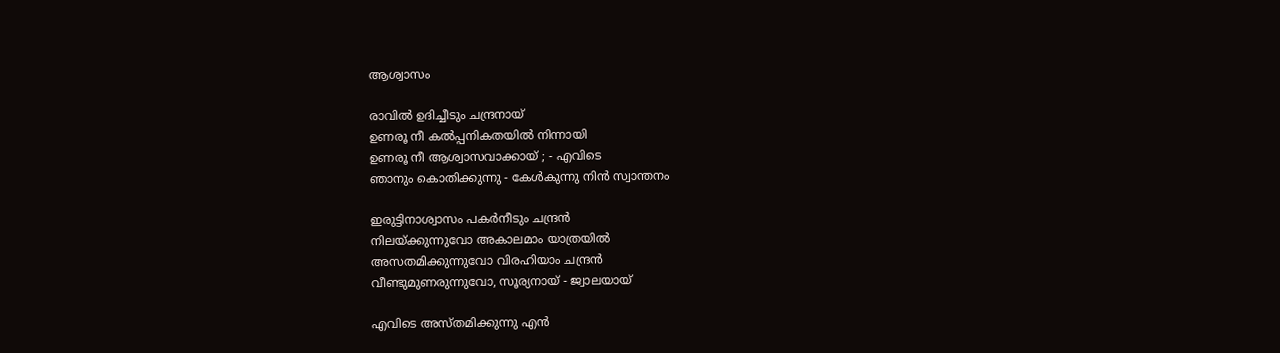ആശ്വാസം

രാവില്‍ ഉദിച്ചീടും ചന്ദ്രനായ്
ഉണരൂ നീ കല്‍പ്പനികതയില്‍ നിന്നായി
ഉണരൂ നീ ആശ്വാസവാക്കായ് ; - എവിടെ
ഞാനും കൊതിക്കുന്നു - കേള്‍കുന്നു നിന്‍ സ്വാന്തനം

ഇരുട്ടിനാശ്വാസം പകര്‍നീടും ചന്ദ്രന്‍
നിലയ്ക്കുന്നുവോ അകാലമാം യാത്രയില്‍
അസതമിക്കുന്നുവോ വിരഹിയാം ചന്ദ്രന്‍
വീണ്ടുമുണരുന്നുവോ, സൂര്യനായ് - ജ്വാലയായ്

എവിടെ അസ്തമിക്കുന്നു എന്‍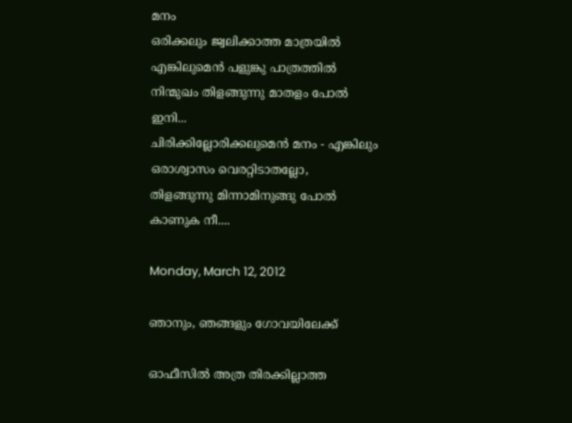മനം
ഒരിക്കലും ജ്വലിക്കാത്ത മാത്രയില്‍
എങ്കിലുമെന്‍ പളുങ്കു പാത്രത്തില്‍
നിന്മുഖം തിളങ്ങുന്നു മാതളം പോല്‍
ഇനി...
ചിരിക്കില്ലോരിക്കലുമെന്‍ മനം - എങ്കിലും
ഒരാശ്വാസം വെരറ്റിടാതല്ലോ,
തിളങ്ങുന്നു മിന്നാമിനുങ്ങു പോല്‍
കാണുക നീ....

Monday, March 12, 2012

ഞാനും, ഞങ്ങളും ഗോവയിലേക്ക്

ഓഫീസില്‍ അത്ര തിരക്കില്ലാത്ത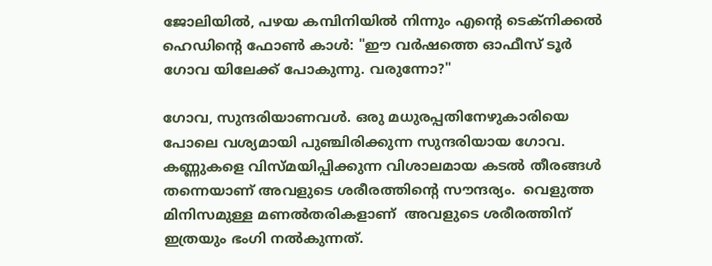ജോലിയില്‍, പഴയ കമ്പിനിയില്‍ നിന്നും എന്റെ ടെക്നിക്കല്‍ ഹെഡിന്റെ ഫോണ്‍ കാള്‍: "ഈ വര്‍ഷത്തെ ഓഫീസ് ടൂര്‍ ഗോവ യിലേക്ക് പോകുന്നു. വരുന്നോ?"

ഗോവ, സുന്ദരിയാണവള്‍. ഒരു മധുരപ്പതിനേഴുകാരിയെ പോലെ വശ്യമായി പുഞ്ചിരിക്കുന്ന സുന്ദരിയായ ഗോവ. കണ്ണുകളെ വിസ്മയിപ്പിക്കുന്ന വിശാലമായ കടല്‍ തീരങ്ങള്‍ തന്നെയാണ് അവളുടെ ശരീരത്തിന്റെ സൗന്ദര്യം.  വെളുത്ത മിനിസമുള്ള മണല്‍തരികളാണ്  അവളുടെ ശരീരത്തിന് ഇത്രയും ഭംഗി നല്‍കുന്നത്.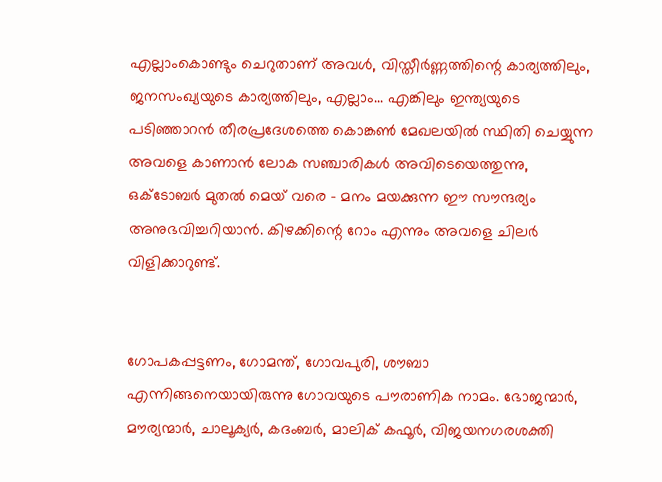എല്ലാംകൊണ്ടും ചെറുതാണ് അവള്‍, വിസ്തീർണ്ണത്തിന്റെ കാര്യത്തിലും, ജനസംഖ്യയുടെ കാര്യത്തിലും, എല്ലാം... എങ്കിലും ഇന്ത്യയുടെ പടിഞ്ഞാറൻ തീരപ്രദേശത്തെ കൊങ്കൺ മേഖലയില്‍ സ്ഥിതി ചെയ്യുന്ന അവളെ കാണാന്‍ ലോക സഞ്ചാരികള്‍ അവിടെയെത്തുന്നു, ഒക്ടോബര്‍ മുതല്‍ മെയ്‌ വരെ - മനം മയക്കുന്ന ഈ സൗന്ദര്യം അനുഭവിച്ചറിയാന്‍. കിഴക്കിന്റെ റോം എന്നും അവളെ ചിലര്‍ വിളിക്കാറുണ്ട്.


ഗോപകപ്പട്ടണം, ഗോമന്ത്, ഗോവപുരി, ശൗബാ എന്നിങ്ങനെയായിരുന്നു ഗോവയുടെ പൗരാണിക നാമം. ഭോജന്മാര്‍, മൗര്യന്മാര്‍, ചാലൂക്യർ, കദംബര്‍, മാലിക് കഫൂര്‍, വിജയനഗരശക്തി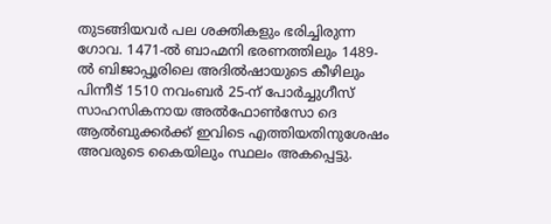തുടങ്ങിയവര്‍ പല ശക്തികളും ഭരിച്ചിരുന്ന ഗോവ. 1471-ൽ ബാഹ്മനി ഭരണത്തിലും 1489-ൽ ബിജാപ്പൂരിലെ അദിൽഷായുടെ കീഴിലും പിന്നീട് 1510 നവംബർ 25-ന് പോർച്ചുഗീസ് സാഹസികനായ അൽഫോൺസോ ദെ ആൽബുക്കർക്ക് ഇവിടെ എത്തിയതിനുശേഷം അവരുടെ കൈയിലും സ്ഥലം അകപ്പെട്ടു.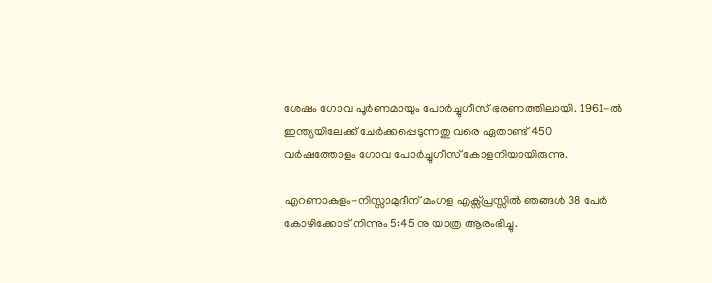ശേഷം ഗോവ പൂർണമായും പോർച്ചുഗീസ് ഭരണത്തിലായി. 1961-ൽ ഇന്ത്യയിലേക്ക് ചേർക്കപ്പെടുന്നതു വരെ ഏതാണ്ട് 450 വർഷത്തോളം ഗോവ പോർച്ചുഗീസ് കോളനിയായിരുന്നു.

എറണാകുളം-നിസ്സാമുദീന് മംഗള എക്സ്പ്രസ്സില്‍ ഞങ്ങള്‍ 38 പേര്‍ കോഴിക്കോട് നിന്നും 5:45 നു യാത്ര ആരംഭിച്ചു.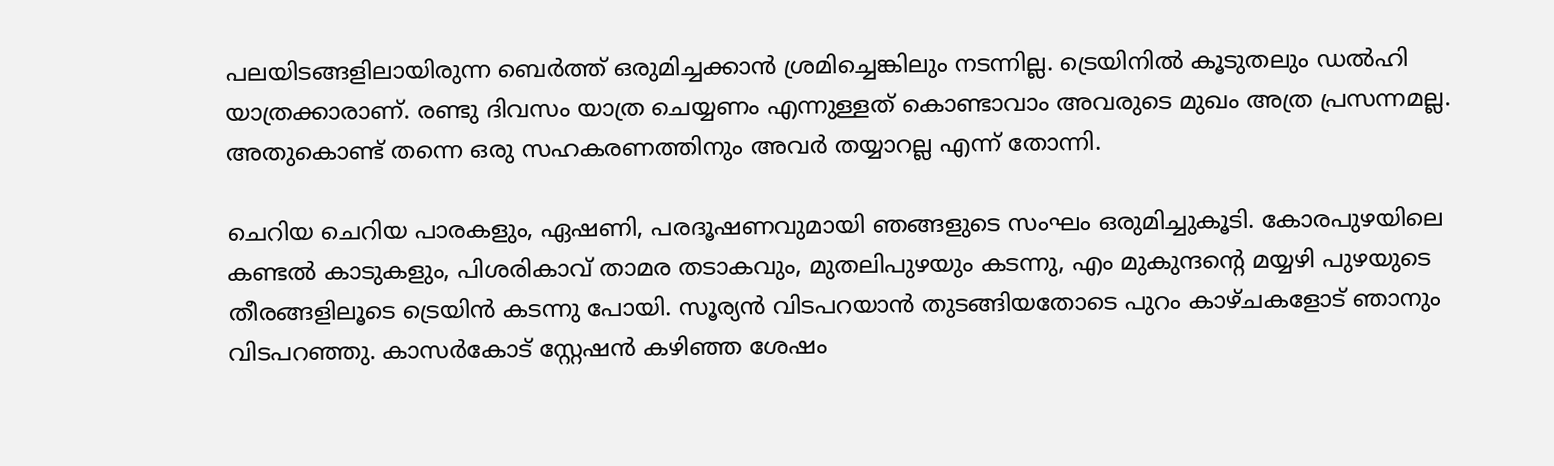പലയിടങ്ങളിലായിരുന്ന ബെര്‍ത്ത്‌ ഒരുമിച്ചക്കാന്‍ ശ്രമിച്ചെങ്കിലും നടന്നില്ല. ട്രെയിനില്‍ കൂടുതലും ഡല്‍ഹി യാത്രക്കാരാണ്. രണ്ടു ദിവസം യാത്ര ചെയ്യണം എന്നുള്ളത് കൊണ്ടാവാം അവരുടെ മുഖം അത്ര പ്രസന്നമല്ല. അതുകൊണ്ട് തന്നെ ഒരു സഹകരണത്തിനും അവര്‍ തയ്യാറല്ല എന്ന് തോന്നി.

ചെറിയ ചെറിയ പാരകളും, ഏഷണി, പരദൂഷണവുമായി ഞങ്ങളുടെ സംഘം ഒരുമിച്ചുകൂടി. കോരപുഴയിലെ കണ്ടല്‍ കാടുകളും, പിശരികാവ് താമര തടാകവും, മുതലിപുഴയും കടന്നു, എം മുകുന്ദന്റെ മയ്യഴി പുഴയുടെ തീരങ്ങളിലൂടെ ട്രെയിന്‍ കടന്നു പോയി. സൂര്യന്‍ വിടപറയാന്‍ തുടങ്ങിയതോടെ പുറം കാഴ്ചകളോട് ഞാനും വിടപറഞ്ഞു. കാസര്‍കോട് സ്റ്റേഷന്‍ കഴിഞ്ഞ ശേഷം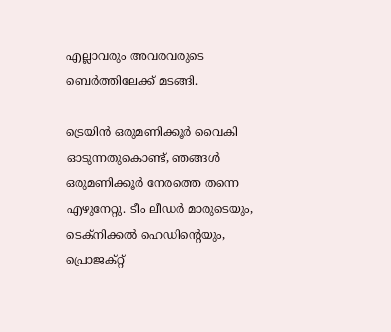എല്ലാവരും അവരവരുടെ ബെര്‍ത്തിലേക്ക് മടങ്ങി.

ട്രെയിന്‍ ഒരുമണിക്കൂര്‍ വൈകി ഓടുന്നതുകൊണ്ട്, ഞങ്ങള്‍ ഒരുമണിക്കൂര്‍ നേരത്തെ തന്നെ എഴുനേറ്റു. ടീം ലീഡര്‍ മാരുടെയും, ടെക്നിക്കല്‍ ഹെഡിന്റെയും, പ്രൊജക്റ്റ്‌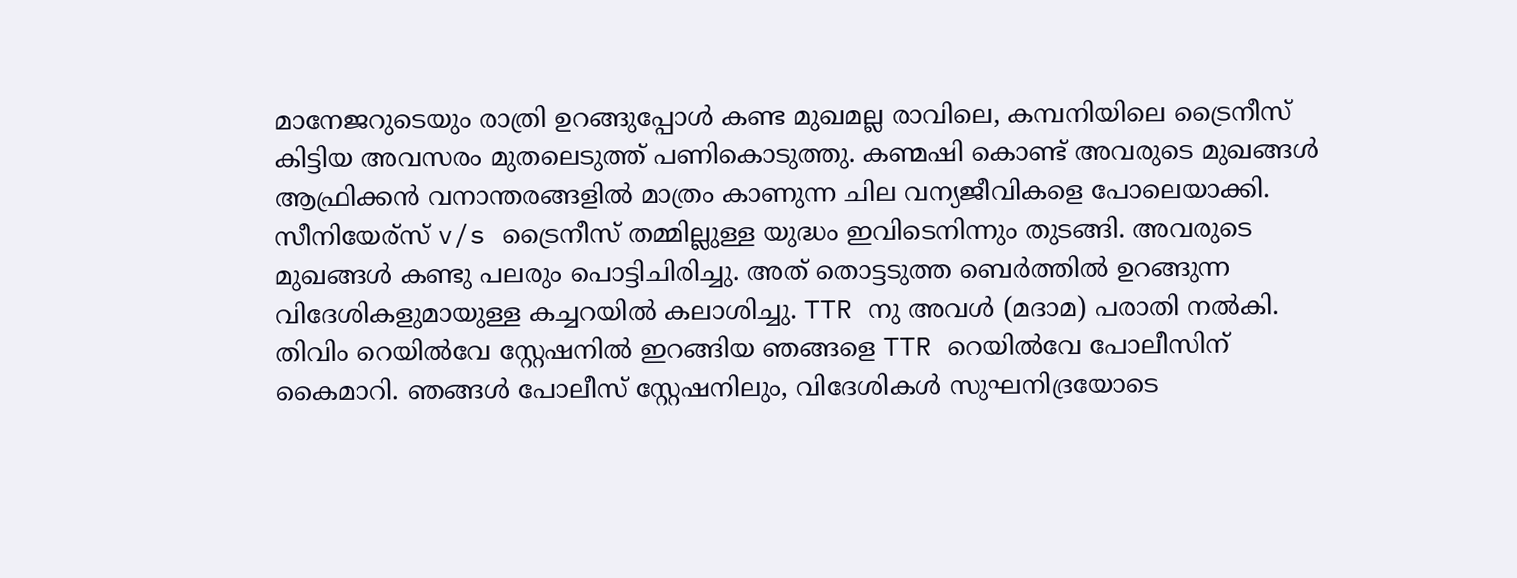മാനേജറുടെയും രാത്രി ഉറങ്ങുപ്പോള്‍ കണ്ട മുഖമല്ല രാവിലെ, കമ്പനിയിലെ ട്രൈനീസ് കിട്ടിയ അവസരം മുതലെടുത്ത്‌ പണികൊടുത്തു. കണ്മഷി കൊണ്ട് അവരുടെ മുഖങ്ങള്‍ ആഫ്രിക്കന്‍ വനാന്തരങ്ങളില്‍ മാത്രം കാണുന്ന ചില വന്യജീവികളെ പോലെയാക്കി. സീനിയേര്സ് v/s ട്രൈനീസ് തമ്മില്ലുള്ള യുദ്ധം ഇവിടെനിന്നും തുടങ്ങി. അവരുടെ മുഖങ്ങള്‍ കണ്ടു പലരും പൊട്ടിചിരിച്ചു. അത് തൊട്ടടുത്ത ബെര്‍ത്തില്‍ ഉറങ്ങുന്ന വിദേശികളുമായുള്ള കച്ചറയില്‍ കലാശിച്ചു. TTR നു അവള്‍ (മദാമ) പരാതി നല്‍കി. തിവിം റെയില്‍വേ സ്റ്റേഷനില്‍ ഇറങ്ങിയ ഞങ്ങളെ TTR റെയില്‍വേ പോലീസിന് കൈമാറി. ഞങ്ങള്‍ പോലീസ് സ്റ്റേഷനിലും, വിദേശികള്‍ സുഘനിദ്രയോടെ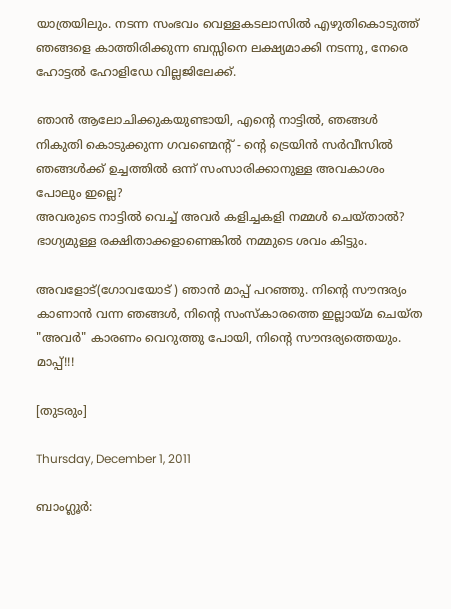യാത്രയിലും. നടന്ന സംഭവം വെള്ളകടലാസില്‍ എഴുതികൊടുത്ത് ഞങ്ങളെ കാത്തിരിക്കുന്ന ബസ്സിനെ ലക്ഷ്യമാക്കി നടന്നു, നേരെ ഹോട്ടല്‍ ഹോളിഡേ വില്ലജിലേക്ക്.

ഞാന്‍ ആലോചിക്കുകയുണ്ടായി, എന്റെ നാട്ടില്‍, ഞങ്ങള്‍ നികുതി കൊടുക്കുന്ന ഗവണ്മെന്റ് - ന്റെ ട്രെയിന്‍ സര്‍വീസില്‍ ഞങ്ങള്‍ക്ക് ഉച്ചത്തില്‍ ഒന്ന് സംസാരിക്കാനുള്ള അവകാശം പോലും ഇല്ലെ?
അവരുടെ നാട്ടില്‍ വെച്ച് അവര്‍ കളിച്ചകളി നമ്മള്‍ ചെയ്‌താല്‍? ഭാഗ്യമുള്ള രക്ഷിതാക്കളാണെങ്കില്‍ നമ്മുടെ ശവം കിട്ടും.

അവളോട്‌(ഗോവയോട് ) ഞാന്‍ മാപ്പ് പറഞ്ഞു. നിന്റെ സൗന്ദര്യം കാണാന്‍ വന്ന ഞങ്ങള്‍, നിന്റെ സംസ്കാരത്തെ ഇല്ലായ്മ ചെയ്ത "അവര്‍" കാരണം വെറുത്തു പോയി, നിന്റെ സൗന്ദര്യത്തെയും. മാപ്പ്!!!

[തുടരും]

Thursday, December 1, 2011

ബാംഗ്ലൂര്‍: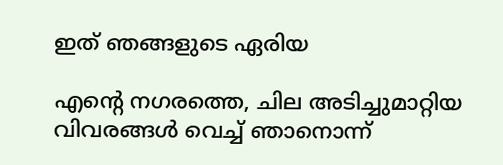ഇത് ഞങ്ങളുടെ ഏരിയ

എന്റെ നഗരത്തെ, ചില അടിച്ചുമാറ്റിയ വിവരങ്ങള്‍ വെച്ച് ഞാനൊന്ന്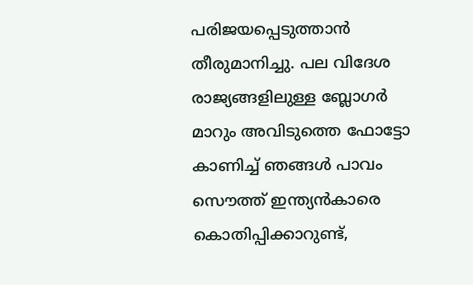പരിജയപ്പെടുത്താന്‍ തീരുമാനിച്ചു. പല വിദേശ രാജ്യങ്ങളിലുള്ള ബ്ലോഗര്‍ മാറും അവിടുത്തെ ഫോട്ടോ കാണിച്ച് ഞങ്ങള്‍ പാവം സൌത്ത് ഇന്ത്യന്‍കാരെ കൊതിപ്പിക്കാറുണ്ട്,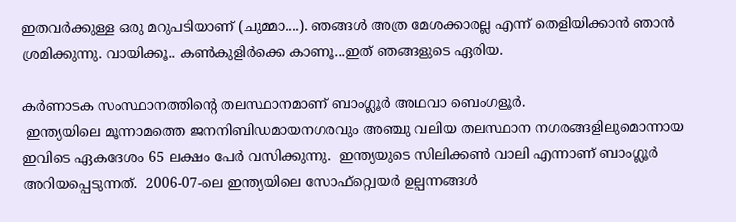ഇതവര്‍ക്കുള്ള ഒരു മറുപടിയാണ് (ചുമ്മാ....). ഞങ്ങള്‍ അത്ര മേശക്കാരല്ല എന്ന് തെളിയിക്കാന്‍ ഞാന്‍ ശ്രമിക്കുന്നു. വായിക്കൂ.. കണ്‍കുളിര്‍ക്കെ കാണൂ...ഇത് ഞങ്ങളുടെ ഏരിയ.

കർണാടക സംസ്ഥാനത്തിന്റെ തലസ്ഥാനമാണ് ബാംഗ്ലൂർ അഥവാ ബെംഗളൂർ.
 ഇന്ത്യയിലെ മൂന്നാമത്തെ ജനനിബിഡമായനഗരവും അഞ്ചു വലിയ തലസ്ഥാന നഗരങ്ങളിലുമൊന്നായ ഇവിടെ ഏകദേശം 65 ലക്ഷം പേർ വസിക്കുന്നു.  ഇന്ത്യയുടെ സിലിക്കൺ വാലി എന്നാണ്‌ ബാംഗ്ലൂർ അറിയപ്പെടുന്നത്.  2006-07-ലെ ഇന്ത്യയിലെ സോഫ്റ്റ്വെയർ ഉല്പന്നങ്ങൾ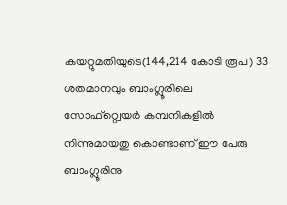കയറ്റുമതിയുടെ(144,214 കോടി രൂപ) 33 ശതമാനവും ബാംഗ്ലൂരിലെ സോഫ്റ്റ്വെയർ കമ്പനികളിൽ നിന്നുമായതു കൊണ്ടാണ്‌ ഈ പേരു ബാംഗ്ലൂരിനു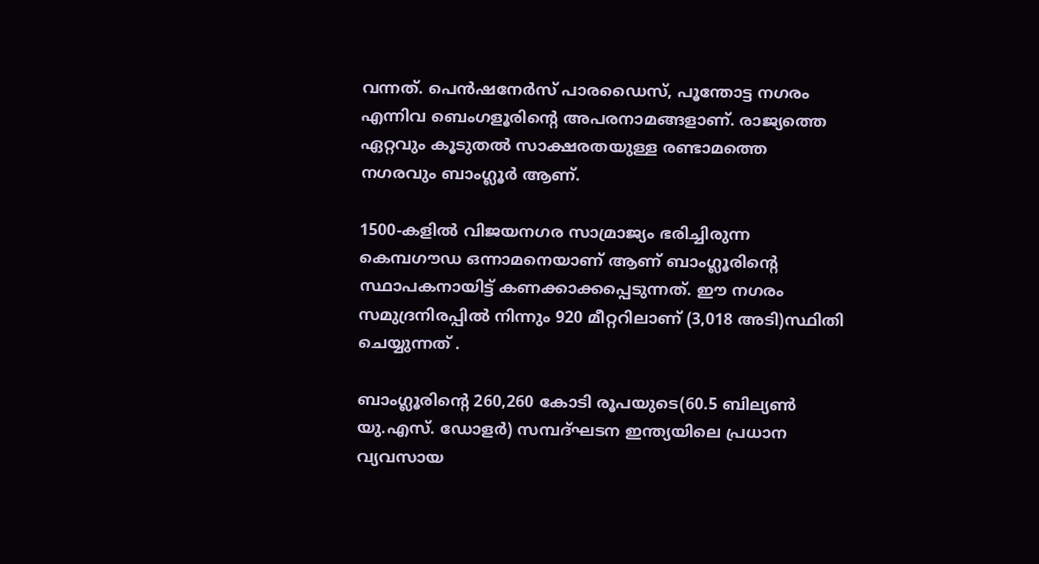വന്നത്. പെൻഷനേർസ്‌ പാരഡൈസ്‌, പൂന്തോട്ട നഗരം എന്നിവ ബെംഗളൂരിന്റെ അപരനാമങ്ങളാണ്‌. രാജ്യത്തെ ഏറ്റവും കൂടുതൽ സാക്ഷരതയുള്ള രണ്ടാമത്തെ നഗരവും ബാംഗ്ലൂർ ആണ്‌.

1500-കളിൽ വിജയനഗര സാമ്രാജ്യം ഭരിച്ചിരുന്ന കെമ്പഗൗഡ ഒന്നാമനെയാണ്‌ ആണ്‌ ബാംഗ്ലൂരിന്റെ സ്ഥാപകനായിട്ട് കണക്കാക്കപ്പെടുന്നത്. ഈ നഗരം സമുദ്രനിരപ്പിൽ നിന്നും 920 മീറ്ററിലാണ്‌ (3,018 അടി)സ്ഥിതി ചെയ്യുന്നത് .

ബാംഗ്ലൂരിന്റെ 260,260 കോടി രൂപയുടെ(60.5 ബില്യൺ യു.എസ്. ഡോളർ) സമ്പദ്ഘടന ഇന്ത്യയിലെ പ്രധാന വ്യവസായ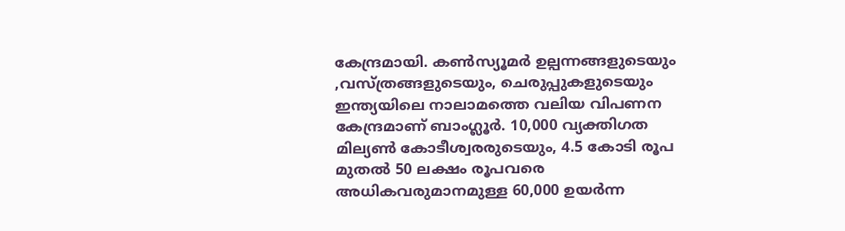കേന്ദ്രമായി. കൺസ്യൂമർ ഉല്പന്നങ്ങളുടെയും ,വസ്ത്രങ്ങളുടെയും, ചെരുപ്പുകളുടെയും ഇന്ത്യയിലെ നാലാമത്തെ വലിയ വിപണന കേന്ദ്രമാണ്‌ ബാംഗ്ലൂർ. 10,000 വ്യക്തിഗത മില്യൺ കോടീശ്വരരുടെയും, 4.5 കോടി രൂപ മുതൽ 50 ലക്ഷം രൂപവരെ അധികവരുമാനമുള്ള 60,000 ഉയർന്ന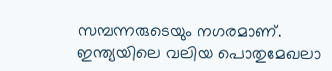സമ്പന്നരുടെയും നഗരമാണ്‌. ഇന്ത്യയിലെ വലിയ പൊതുമേഖലാ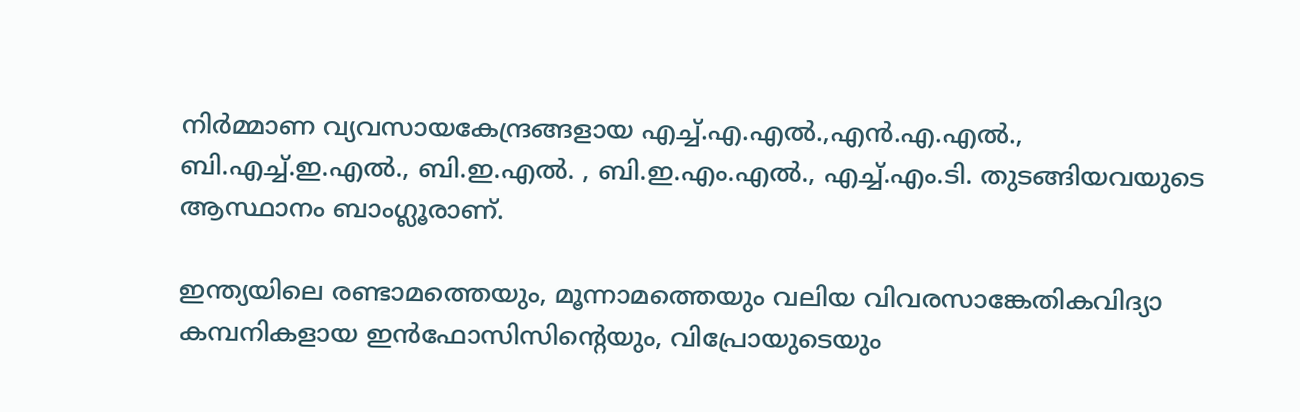നിർമ്മാണ വ്യവസായകേന്ദ്രങ്ങളായ എച്ച്.എ.എൽ.,എൻ.എ.എൽ., ബി.എച്ച്.ഇ.എൽ., ബി.ഇ.എൽ. , ബി.ഇ.എം.എൽ., എച്ച്.എം.ടി. തുടങ്ങിയവയുടെ ആസ്ഥാനം ബാംഗ്ലൂരാണ്‌.

ഇന്ത്യയിലെ രണ്ടാമത്തെയും, മൂന്നാമത്തെയും വലിയ വിവരസാങ്കേതികവിദ്യാ കമ്പനികളായ ഇൻഫോസിസിന്റെയും, വിപ്രോയുടെയും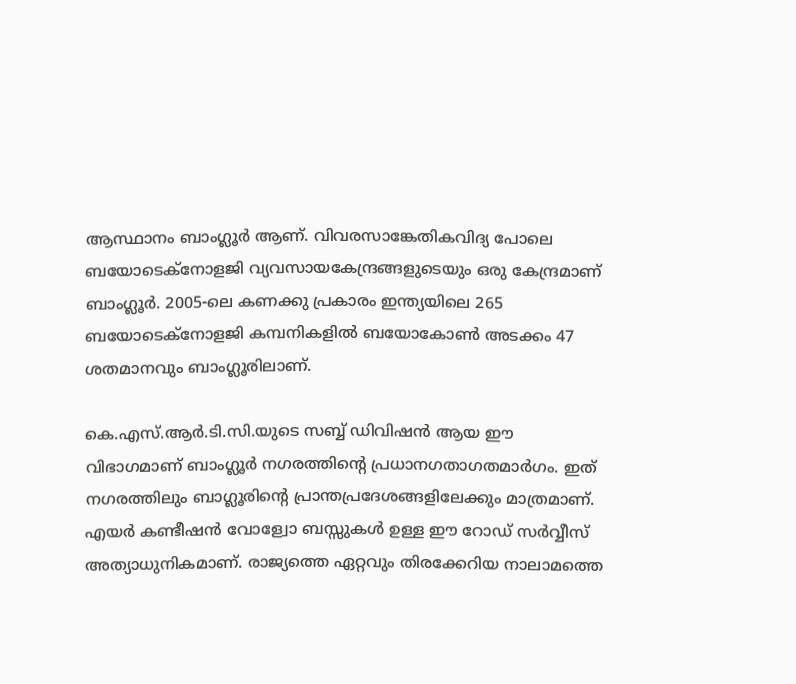ആസ്ഥാനം ബാംഗ്ലൂർ ആണ്‌. വിവരസാങ്കേതികവിദ്യ പോലെ ബയോടെക്നോളജി വ്യവസായകേന്ദ്രങ്ങളുടെയും ഒരു കേന്ദ്രമാണ്‌ ബാംഗ്ലൂർ. 2005-ലെ കണക്കു പ്രകാരം ഇന്ത്യയിലെ 265 ബയോടെക്നോളജി കമ്പനികളിൽ ബയോകോൺ അടക്കം 47 ശതമാനവും ബാംഗ്ലൂരിലാണ്‌.

കെ.എസ്.ആർ.ടി.സി.യുടെ സബ്ബ് ഡിവിഷൻ ആയ ഈ വിഭാഗമാണ് ബാംഗ്ലൂർ നഗരത്തിന്റെ പ്രധാനഗതാഗതമാർഗം. ഇത് നഗരത്തിലും ബാഗ്ലൂരിന്റെ പ്രാന്തപ്രദേശങ്ങളിലേക്കും മാത്രമാണ്. എയർ കണ്ടീഷൻ വോള്വോ ബസ്സുകൾ ഉള്ള ഈ റോഡ് സർ‌വ്വീസ് അത്യാധുനികമാണ്. രാജ്യത്തെ ഏറ്റവും തിരക്കേറിയ നാലാമത്തെ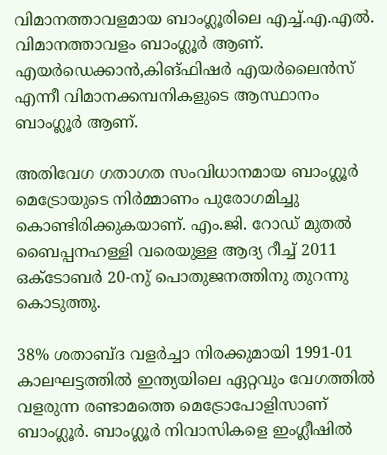വിമാനത്താവളമായ ബാംഗ്ലൂരിലെ എച്ച്.എ.എൽ. വിമാനത്താവളം ബാംഗ്ലൂർ ആണ്‌.  എയർഡെക്കാൻ,കിങ്‌ഫിഷർ എയർലൈൻസ് എന്നീ വിമാനക്കമ്പനികളുടെ ആസ്ഥാനം ബാംഗ്ലൂർ ആണ്‌.

അതിവേഗ ഗതാഗത സം‌വിധാനമായ ബാംഗ്ലൂർ മെട്രോയുടെ നിർമ്മാണം പുരോഗമിച്ചു കൊണ്ടിരിക്കുകയാണ്‌. എം.ജി. റോഡ് മുതൽ ബൈപ്പനഹള്ളി വരെയുള്ള ആദ്യ റീച്ച് 2011 ഒക്ടോബർ 20-നു് പൊതുജനത്തിനു തുറന്നു കൊടുത്തു.

38% ശതാബ്ദ വളർച്ചാ നിരക്കുമായി 1991-01 കാലഘട്ടത്തിൽ ഇന്ത്യയിലെ ഏറ്റവും വേഗത്തിൽ വളരുന്ന രണ്ടാമത്തെ മെട്രോപോളിസാണ് ബാംഗ്ലൂർ. ബാംഗ്ലൂർ നിവാസികളെ ഇംഗ്ലീഷിൽ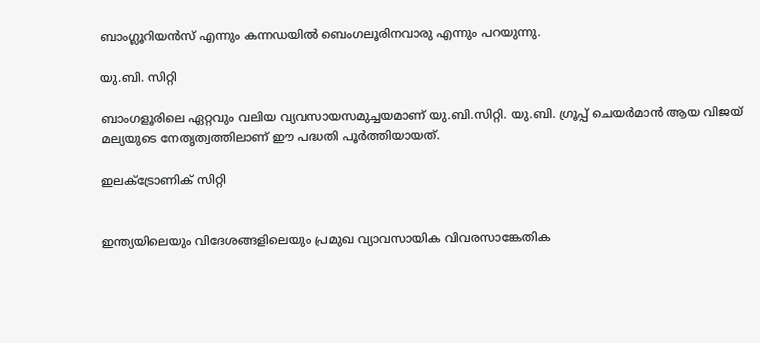ബാംഗ്ലൂറിയൻസ് എന്നും കന്നഡയിൽ ബെംഗലൂരിനവാരു എന്നും പറയുന്നു.

യു.ബി. സിറ്റി

ബാംഗളൂരിലെ ഏറ്റവും വലിയ വ്യവസായസമുച്ചയമാണ് യു.ബി.സിറ്റി. യു.ബി. ഗ്രൂപ്പ് ചെയർമാൻ ആയ വിജയ് മല്യയുടെ നേതൃത്വത്തിലാണ് ഈ പദ്ധതി പൂർത്തിയായത്.

ഇലക്ട്രോണിക് സിറ്റി


ഇന്ത്യയിലെയും വിദേശങ്ങളിലെയും പ്രമുഖ വ്യാവസായിക വിവരസാങ്കേതിക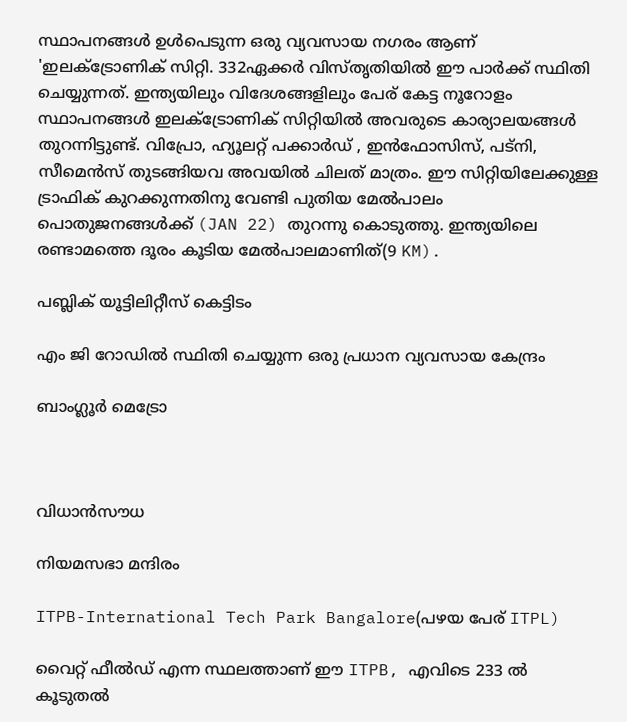സ്ഥാപനങ്ങൾ ഉൾപെടുന്ന ഒരു വ്യവസായ നഗരം ആണ് 'ഇലക്ട്രോണിക് സിറ്റി. 332ഏക്കർ വിസ്തൃതിയിൽ ഈ പാർക്ക് സ്ഥിതി ചെയ്യുന്നത്. ഇന്ത്യയിലും വിദേശങ്ങളിലും പേര് കേട്ട നൂറോളം സ്ഥാപനങ്ങൾ ഇലക്ട്രോണിക് സിറ്റിയിൽ അവരുടെ കാര്യാലയങ്ങൾ തുറന്നിട്ടുണ്ട്. വിപ്രോ, ഹ്യൂലറ്റ് പക്കാർഡ് , ഇൻഫോസിസ്, പട്നി, സീമെൻസ് തുടങ്ങിയവ അവയിൽ ചിലത് മാത്രം. ഈ സിറ്റിയിലേക്കുള്ള ട്രാഫിക്‌ കുറക്കുന്നതിനു വേണ്ടി പുതിയ മേല്‍പാലം പൊതുജനങ്ങള്‍ക്ക്‌ (JAN 22) തുറന്നു കൊടുത്തു. ഇന്ത്യയിലെ രണ്ടാമത്തെ ദൂരം കൂടിയ മേല്‍പാലമാണിത്(9 KM).

പബ്ലിക് യൂട്ടിലിറ്റീസ് കെട്ടിടം

എം ജി റോഡില്‍ സ്ഥിതി ചെയ്യുന്ന ഒരു പ്രധാന വ്യവസായ കേന്ദ്രം

ബാംഗ്ലൂർ മെട്രോ



വിധാൻസൗധ

നിയമസഭാ മന്ദിരം

ITPB-International Tech Park Bangalore(പഴയ പേര് ITPL)

വൈറ്റ് ഫീല്‍ഡ് എന്ന സ്ഥലത്താണ് ഈ ITPB, എവിടെ 233 ല്‍ കൂടുതല്‍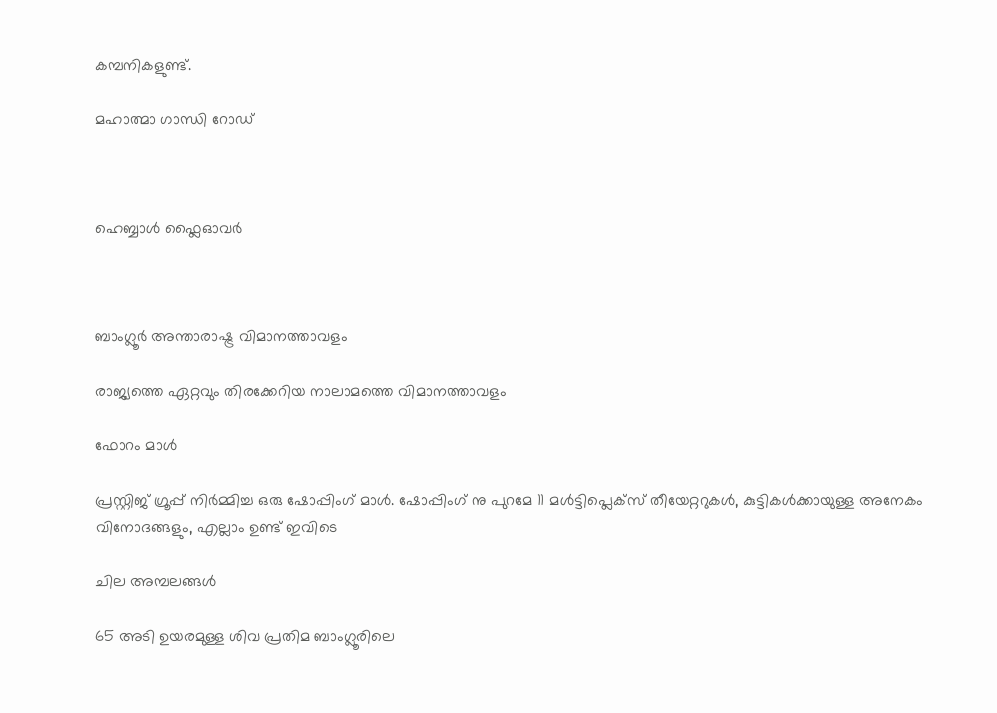കമ്പനികളുണ്ട്‌.

മഹാത്മാ ഗാന്ധി റോഡ്



ഹെബ്ബാള്‍ ഫ്ലൈഓവര്‍



ബാംഗ്ലൂര്‍ അന്താരാഷ്ട്ര വിമാനത്താവളം

രാജ്യത്തെ ഏറ്റവും തിരക്കേറിയ നാലാമത്തെ വിമാനത്താവളം

ഫോറം മാള്‍

പ്രസ്റ്റിജ് ഗ്രൂപ്പ്‌ നിര്‍മ്മിച്ച ഒരു ഷോപ്പിംഗ്‌ മാള്‍. ഷോപ്പിംഗ്‌ നു പുറമേ 11 മള്‍ട്ടിപ്ലെക്സ് തീയേറ്ററുകള്‍, കുട്ടികള്‍ക്കായുള്ള അനേകം വിനോദങ്ങളും, എല്ലാം ഉണ്ട് ഇവിടെ

ചില അമ്പലങ്ങള്‍

65 അടി ഉയരമുള്ള ശിവ പ്രതിമ ബാംഗ്ലൂരിലെ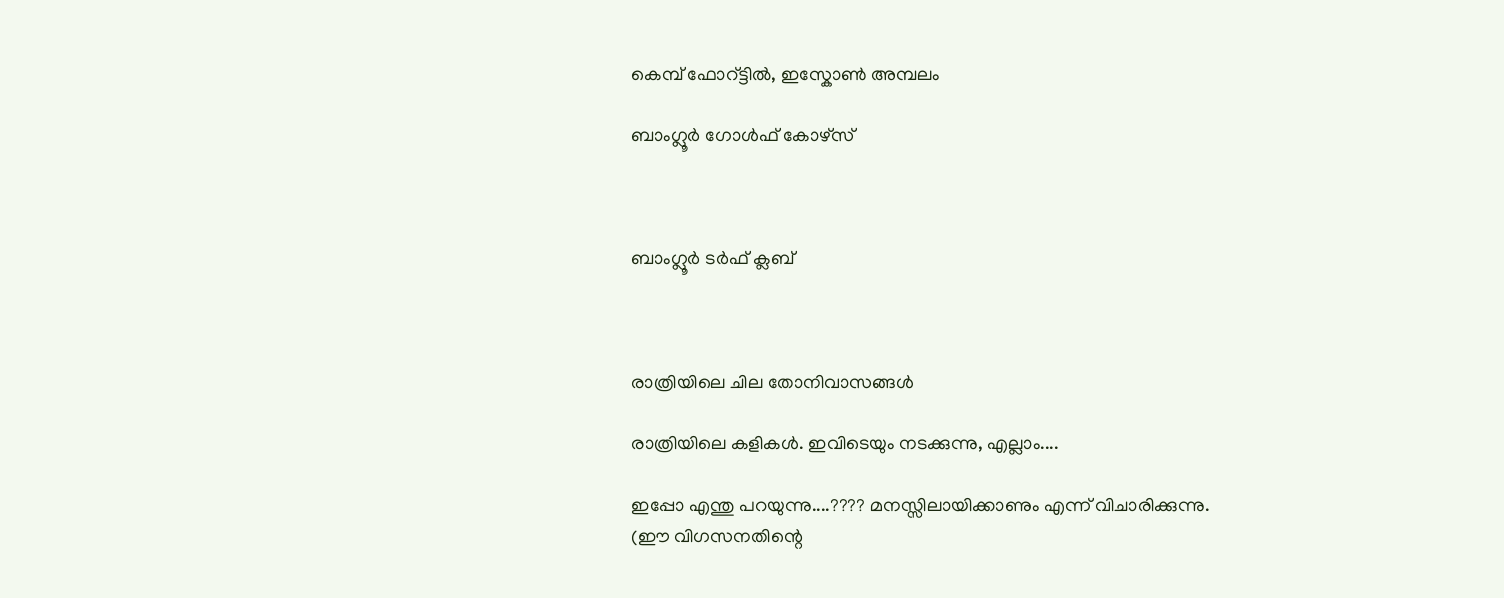കെമ്പ് ഫോറ്ട്ടിൽ, ഇസ്കോൺ അമ്പലം

ബാംഗ്ലൂര്‍ ഗോള്‍ഫ് കോഴ്സ്



ബാംഗ്ലൂര്‍ ടര്‍ഫ് ക്ലബ്‌



രാത്രിയിലെ ചില തോനിവാസങ്ങള്‍

രാത്രിയിലെ കളികള്‍. ഇവിടെയും നടക്കുന്നു, എല്ലാം....

ഇപ്പോ എന്തു പറയുന്നു....???? മനസ്സിലായിക്കാണും എന്ന് വിചാരിക്കുന്നു.
(ഈ വിഗസനതിന്റെ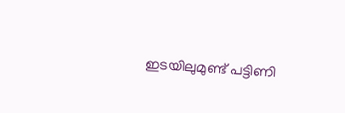ഇടയിലുമുണ്ട് പട്ടിണി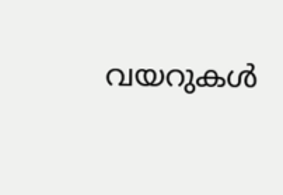വയറുകള്‍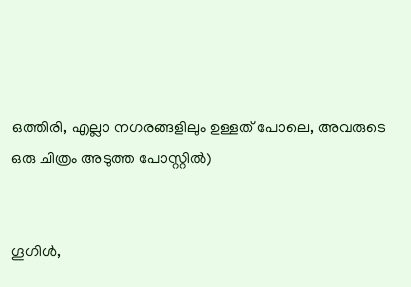ഒത്തിരി, എല്ലാ നഗരങ്ങളിലും ഉള്ളത് പോലെ, അവരുടെ ഒരു ചിത്രം അടുത്ത പോസ്റ്റില്‍)


ഗൂഗിള്‍,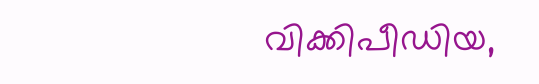വിക്കിപീഡിയ,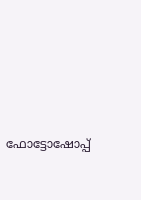ഫോട്ടോഷോപ്പ്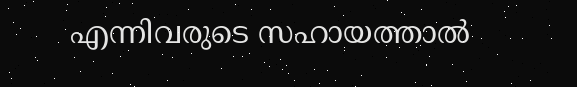എന്നിവരുടെ സഹായത്താല്‍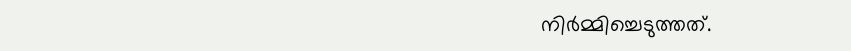നിര്‍മ്മിച്ചെടുത്തത്.